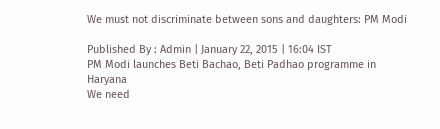We must not discriminate between sons and daughters: PM Modi

Published By : Admin | January 22, 2015 | 16:04 IST
PM Modi launches Beti Bachao, Beti Padhao programme in Haryana
We need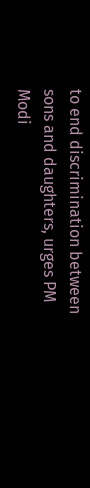to end discrimination between sons and daughters, urges PM Modi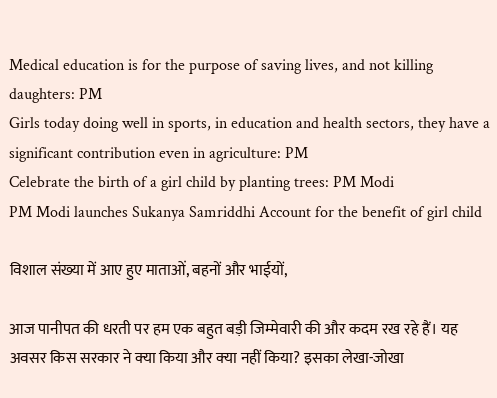Medical education is for the purpose of saving lives, and not killing daughters: PM
Girls today doing well in sports, in education and health sectors, they have a significant contribution even in agriculture: PM
Celebrate the birth of a girl child by planting trees: PM Modi
PM Modi launches Sukanya Samriddhi Account for the benefit of girl child

विशाल संख्‍या में आए हुए माताओं, बहनों और भाईयों,

आज पानीपत की धरती पर हम एक बहुत बड़ी जिम्‍मेवारी की और कदम रख रहे हैं। यह अवसर किस सरकार ने क्‍या किया और क्‍या नहीं किया? इसका लेखा-जोखा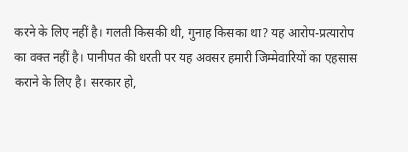करने के लिए नहीं है। गलती किसकी थी, गुनाह किसका था? यह आरोप-प्रत्यारोप का वक्‍त नहीं है। पानीपत की धरती पर यह अवसर हमारी जिम्‍मेवारियों का एहसास कराने के लिए है। सरकार हो,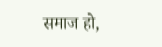समाज हो,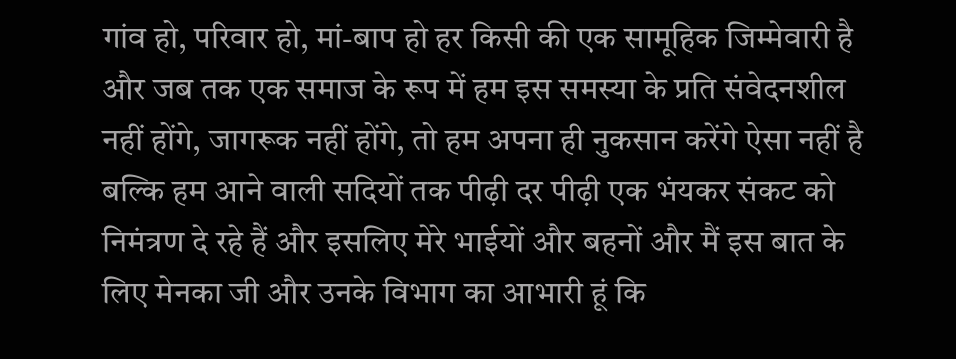गांव हो, परिवार हो, मां-बाप हो हर किसी की एक सामूहिक जिम्‍मेवारी है और जब तक एक समाज के रूप में हम इस समस्‍या के प्रति संवेदनशील नहीं होंगे, जागरूक नहीं होंगे, तो हम अपना ही नुकसान करेंगे ऐसा नहीं है बल्कि हम आने वाली सदियों तक पीढ़ी दर पीढ़ी एक भंयकर संकट को निमंत्रण दे रहे हैं और इसलिए मेरे भाईयों और बहनों और मैं इस बात के लिए मेनका जी और उनके विभाग का आभारी हूं कि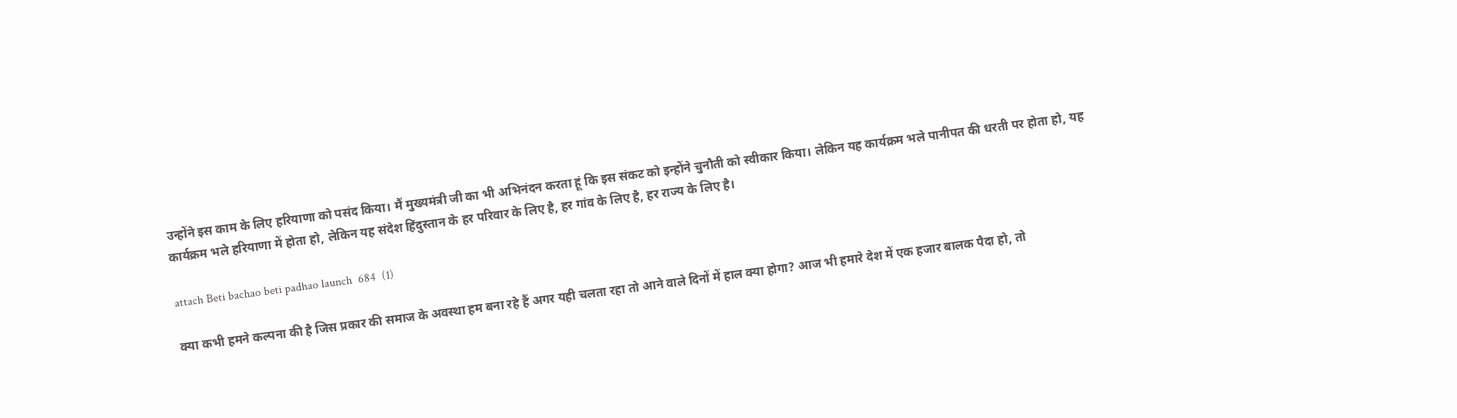उन्‍होंने इस काम के लिए हरियाणा को पसंद किया। मैं मुख्‍यमंत्री जी का भी अभिनंदन करता हूं कि इस संकट को इन्‍होंने चुनौती को स्‍वीकार किया। लेकिन यह कार्यक्रम भले पानीपत की धरती पर होता हो, यह कार्यक्रम भले हरियाणा में होता हो, लेकिन यह संदेश हिंदुस्‍तान के हर परिवार के लिए है, हर गांव के लिए है, हर राज्‍य के लिए है।

attach Beti bachao beti padhao launch  684  (1)

क्‍या कभी हमने कल्‍पना की है जिस प्रकार की समाज के अवस्‍था हम बना रहे हैं अगर यही चलता रहा तो आने वाले दिनों में हाल क्‍या होगा? आज भी हमारे देश में एक हजार बालक पैदा हो, तो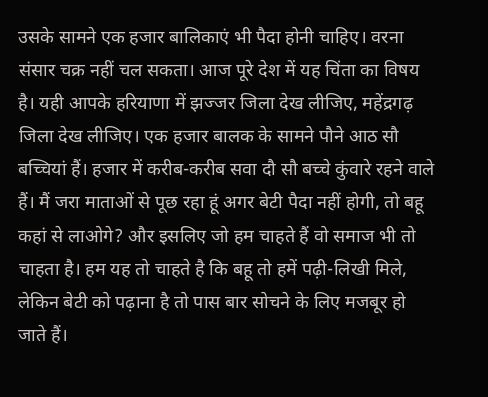उसके सामने एक हजार बालिकाएं भी पैदा होनी चाहिए। वरना संसार चक्र नहीं चल सकता। आज पूरे देश में यह चिंता का विषय है। यही आपके हरियाणा में झज्जर जिला देख लीजिए, महेंद्रगढ़ जिला देख लीजिए। एक हजार बालक के सामने पौने आठ सौ बच्चियां हैं। हजार में करीब-करीब सवा दौ सौ बच्‍चे कुंवारे रहने वाले हैं। मैं जरा माताओं से पूछ रहा हूं अगर बेटी पैदा नहीं होगी, तो बहू कहां से लाओगे? और इसलिए जो हम चाहते हैं वो समाज भी तो चाहता है। हम यह तो चाहते है कि बहू तो हमें पढ़ी-लिखी मिले, लेकिन बेटी को पढ़ाना है तो पास बार सोचने के लिए मजबूर हो जाते हैं।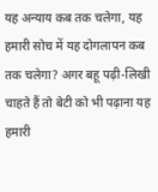यह अन्‍याय कब तक चलेगा, यह हमारी सोच में यह दोगलापन कब तक चलेगा? अगर बहू पढ़ी-लिखी चाहते हैं तो बेटी को भी पढ़ाना यह हमारी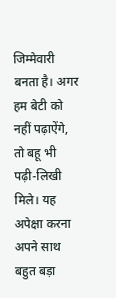जिम्‍मेवारी बनता है। अगर हम बेटी को नहीं पढ़ाऐंगे, तो बहू भी पढ़ी-लिखी मिले। यह अपेक्षा करना अपने साथ बहुत बड़ा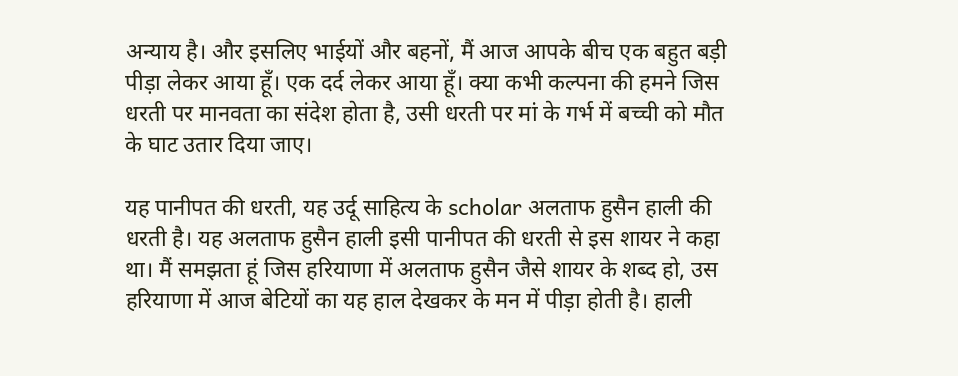अन्याय है। और इसलिए भाईयों और बहनों, मैं आज आपके बीच एक बहुत बड़ी पीड़ा लेकर आया हूँ। एक दर्द लेकर आया हूँ। क्‍या कभी कल्‍पना की हमने जिस धरती पर मानवता का संदेश होता है, उसी धरती पर मां के गर्भ में बच्‍ची को मौत के घाट उतार दिया जाए।

यह पानीपत की धरती, यह उर्दू साहित्‍य के scholar अलताफ हुसैन हाली की धरती है। यह अलताफ हुसैन हाली इसी पानीपत की धरती से इस शायर ने कहा था। मैं समझता हूं जिस हरियाणा में अलताफ हुसैन जैसे शायर के शब्‍द हो, उस हरियाणा में आज बेटियों का यह हाल देखकर के मन में पीड़ा होती है। हाली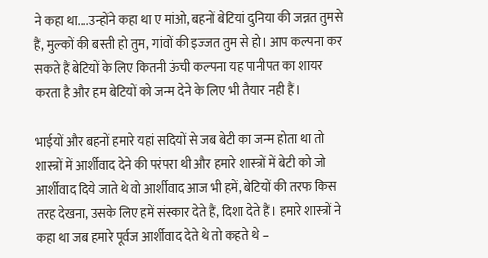ने कहा था....उन्‍होंने कहा था ए मांओ, बहनों बेटियां दुनिया की जन्नत तुमसे हैं, मुल्‍कों की बस्‍ती हो तुम, गांवों की इज्‍जत तुम से हो। आप कल्‍पना कर सकते हैं बेटियों के लिए कितनी ऊंची कल्‍पना यह पानीपत का शायर करता है और हम बेटियों को जन्‍म देने के लिए भी तैयार नही हैं।

भाईयों और बहनों हमारे यहां सदियों से जब बेटी का जन्‍म होता था तो शास्‍त्रों में आर्शीवाद देने की परंपरा थी और हमारे शास्‍त्रों में बेटी को जो आर्शीवाद दिये जाते थे वो आर्शीवाद आज भी हमें, बेटियों की तरफ किस तरह देखना, उसके लिए हमें संस्‍कार देते हैं, दिशा देते हैं। हमारे शास्‍त्रों ने कहा था जब हमारे पूर्वज आर्शीवाद देते थे तो कहते थे –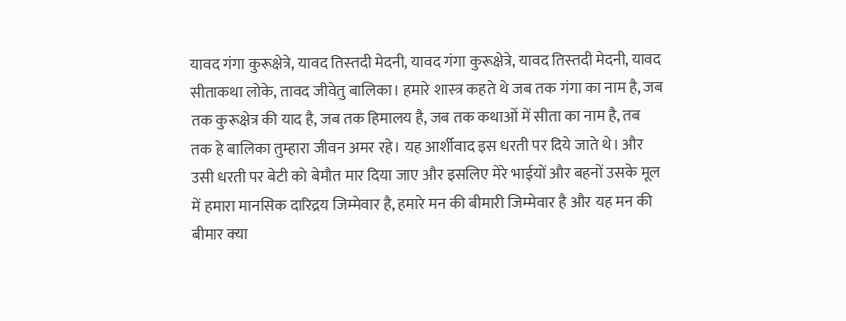यावद गंगा कुरूक्षेत्रे, यावद तिस्‍तदी मेदनी, यावद गंगा कुरूक्षेत्रे, यावद तिस्‍तदी मेदनी, यावद सीताकथा लोके, तावद जीवेतु बालिका। हमारे शास्‍त्र कहते थे जब तक गंगा का नाम है, जब तक कुरूक्षेत्र की याद है, जब तक हिमालय है, जब तक कथाओं में सीता का नाम है, तब तक हे बालिका तुम्‍हारा जीवन अमर रहे। यह आर्शीवाद इस धरती पर दिये जाते थे। और उसी धरती पर बेटी को बेमौत मार दिया जाए और इसलिए मेरे भाईयों और बहनों उसके मूल में हमारा मानसिक दारिद्रय जिम्‍मेवार है, हमारे मन की बीमारी जिम्‍मेवार है और यह मन की बीमार क्‍या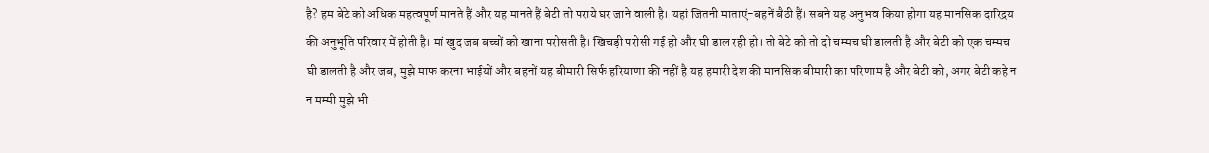है? हम बेटे को अधिक महत्‍वपूर्ण मानते हैं और यह मानते हैं बेटी तो पराये घर जाने वाली है। यहां जितनी माताएं-बहनें बैठी हैं। सबने यह अनुभव किया होगा यह मानसिक दारिद्रय की अनुभूति परिवार में होती है। मां खुद जब बच्‍चों को खाना परोसती है। खिचड़ी परोसी गई हो और घी डाल रही हो। तो बेटे को तो दो चम्‍मच घी डालती है और बेटी को एक चम्‍मच घी डालती है और जब, मुझे माफ करना भाईयों और बहनों यह बीमारी सिर्फ हरियाणा की नहीं है यह हमारी देश की मानसिक बीमारी का परिणाम है और बेटी को, अगर बेटी कहे न न मम्‍मी मुझे भी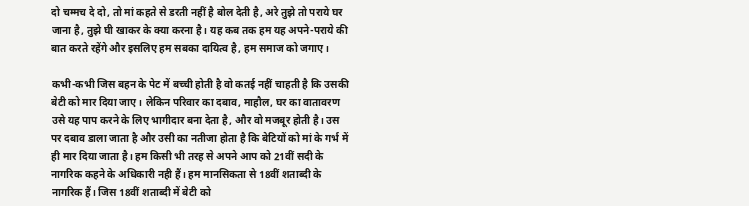दो चम्‍मच दे दो, तो मां कहते से डरती नहीं है बोल देती है, अरे तुझे तो पराये घर जाना है, तुझे घी खाकर के क्‍या करना है। यह कब तक हम यह अपने-पराये की बात करते रहेंगे और इसलिए हम सबका दायित्‍व है, हम समाज को जगाए।

कभी-कभी जिस बहन के पेट में बच्‍ची होती है वो कतई नहीं चाहती है कि उसकी बेटी को मार दिया जाए। लेकिन परिवार का दबाव, माहौल, घर का वातावरण उसे यह पाप करने के लिए भागीदार बना देता है, और वो मजबूर होती है। उस पर दबाव डाला जाता है और उसी का नतीजा होता है कि बेटियों को मां के गर्भ में ही मार दिया जाता है। हम किसी भी तरह से अपने आप को 21वीं सदी के नागरिक कहने के अधिकारी नही हैं। हम मानसिकता से 18वीं शताब्दी के नागरिक हैं। जिस 18वीं शताब्‍दी में बेटी को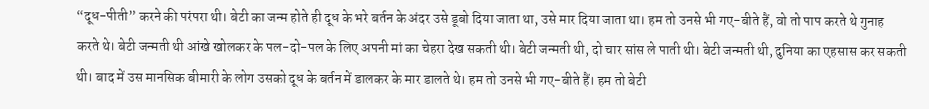“दूध-पीती” करने की परंपरा थी। बेटी का जन्‍म होते ही दूध के भरे बर्तन के अंदर उसे डूबो दिया जाता था, उसे मार दिया जाता था। हम तो उनसे भी गए-बीते हैं, वो तो पाप करते थे गुनाह करते थे। बेटी जन्‍मती थी आंखे खोलकर के पल-दो-पल के लिए अपनी मां का चेहरा देख सकती थी। बेटी जन्‍मती थी, दो चार सांस ले पाती थी। बेटी जन्मती थी, दुनिया का एहसास कर सकती थी। बाद में उस मानसिक बीमारी के लोग उसको दूध के बर्तन में डालकर के मार डालते थे। हम तो उनसे भी गए-बीते हैं। हम तो बेटी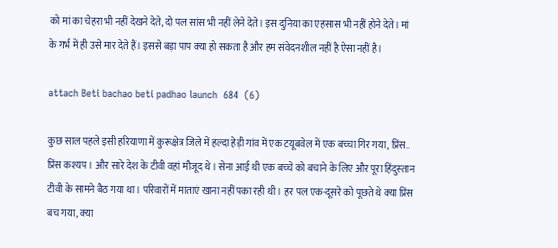को मां का चेहरा भी नहीं देखने देते, दो पल सांस भी नहीं लेने देते। इस दुनिया का एहसास भी नहीं होने देते। मां के गर्भ में ही उसे मार देते हैं। इससे बड़ा पाप क्‍या हो सकता है और हम संवेदनशील नहीं है ऐसा नहीं है।

attach Beti bachao beti padhao launch  684  (6)

कुछ साल पहले इसी हरियाणा में कुरूक्षेत्र जिले में हल्दा हेड़ी गांव में एक टयूबवेल में एक बच्‍चा गिर गया, प्रिंस.. प्रिंस कश्‍यप । और सारे देश के टीवी वहां मौजूद थे। सेना आई थी एक बच्‍चे को बचाने के लिए और पूरा हिंदुस्‍तान टीवी के सामने बैठ गया था। परिवारों में माताएं खाना नहीं पका रही थी। हर पल एक-दूसरे को पूछते थे क्‍या प्रिंस बच गया, क्‍या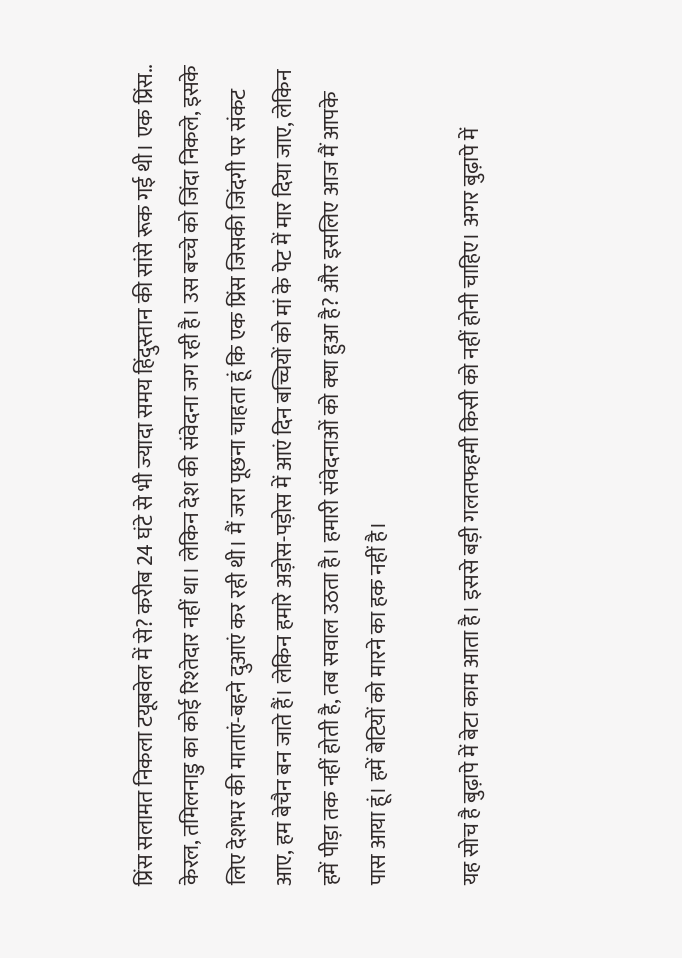प्रिंस सलामत निकला टयूबवेल में से? करीब 24 घंटे से भी ज्‍यादा समय हिंदुस्‍तान की सांसे रूक गई थी। एक प्रिंस.. केरल, तमिलनाडु का कोई रिश्‍तेदार नहीं था। लेकिन देश की संवेदना जग रही है। उस बच्‍चे को जिंदा निकले, इसके लिए देशभर की माताएं-बहने दुआएं कर रही थी। मैं जरा पूछना चाहता हूं कि एक प्रिंस जिसकी जिंदगी पर संकट आए, हम बेचैन बन जाते हैं। लेकिन हमारे अड़ोस-पड़ोस में आएं दिन बच्चियों को मां के पेट में मार दिया जाए, लेकिन हमें पीड़ा तक नहीं होती है, तब सवाल उठता है। हमारी संवेदनाओं को क्‍या हुआ है? और इसलिए आज मैं आपके पास आया हूं। हमें बेटियों को मारने का हक नहीं है।

यह सोच है बुढ़ापे में बेटा काम आता है। इससे बड़ी गलतफहमी किसी को नहीं होनी चाहिए। अगर बुढ़ापे में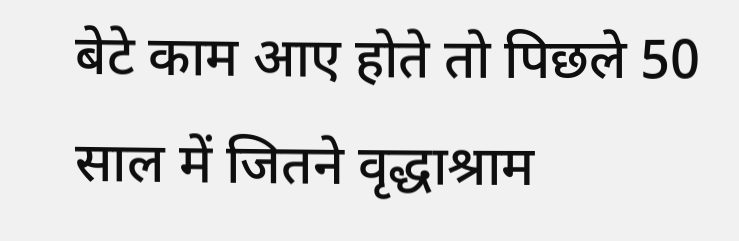बेटे काम आए होते तो पिछले 50 साल में जितने वृद्धाश्राम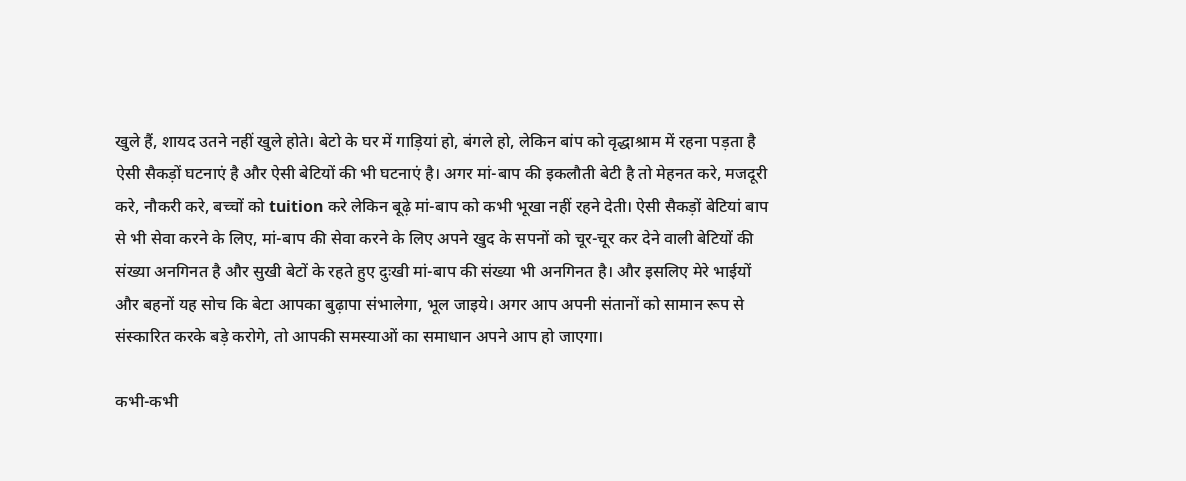खुले हैं, शायद उतने नहीं खुले होते। बेटो के घर में गाड़ियां हो, बंगले हो, लेकिन बांप को वृद्धाश्राम में रहना पड़ता है ऐसी सैकड़ों घटनाएं है और ऐसी बेटियों की भी घटनाएं है। अगर मां-बाप की इकलौती बेटी है तो मेहनत करे, मजदूरी करे, नौकरी करे, बच्‍चों को tuition करे लेकिन बूढ़े मां-बाप को कभी भूखा नहीं रहने देती। ऐसी सैकड़ों बेटियां बाप से भी सेवा करने के लिए, मां-बाप की सेवा करने के लिए अपने खुद के सपनों को चूर-चूर कर देने वाली बेटियों की संख्‍या अनगिनत है और सुखी बेटों के रहते हुए दुःखी मां-बाप की संख्‍या भी अनगिनत है। और इसलिए मेरे भाईयों और बहनों यह सोच कि बेटा आपका बुढ़ापा संभालेगा, भूल जाइये। अगर आप अपनी संतानों को सामान रूप से संस्‍कारित करके बड़े करोगे, तो आपकी समस्‍याओं का समाधान अपने आप हो जाएगा।

कभी-कभी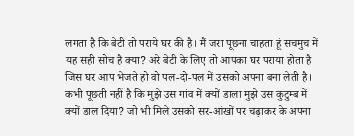लगता है कि बेटी तो पराये घर की है। मैं जरा पूछना चाहता हूं सचमुच में यह सही सोच है क्‍या? अरे बेटी के लिए तो आपका घर पराया होता है जिस घर आप भेजते हो वो पल-दो-पल में उसको अपना बना लेती है। कभी पूछती नहीं है कि मुझे उस गांव में क्‍यों डाला मुझे उस कुटुम्‍ब में क्‍यों डाल दिया? जो भी मिले उसको सर-आंखों पर चढ़ाकर के अपना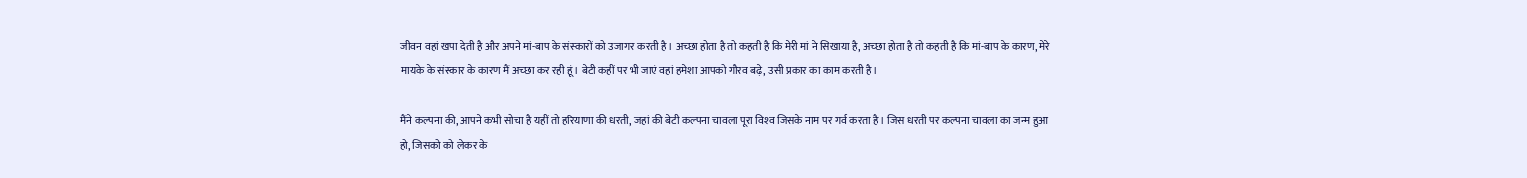जीवन वहां खपा देती है और अपने मां-बाप के संस्‍कारों को उजागर करती है। अच्‍छा होता है तो कहती है कि मेरी मां ने सिखाया है, अच्‍छा होता है तो कहती है कि मां-बाप के कारण, मेरे मायके के संस्‍कार के कारण मैं अच्‍छा कर रही हूं। बेटी कहीं पर भी जाएं वहां हमेशा आपको गौरव बढ़े, उसी प्रकार का काम करती है।

मैंने कल्‍पना की, आपने कभी सोचा है यहीं तो हरियाणा की धरती, जहां की बेटी कल्‍पना चावला पूरा विश्‍व जिसके नाम पर गर्व करता है। जिस धरती पर कल्‍पना चावला का जन्‍म हुआ हो, जिसको को लेकर के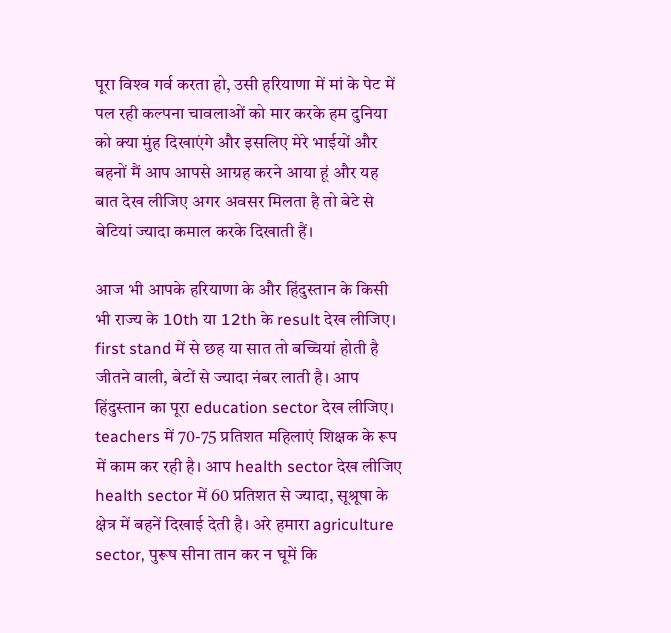पूरा विश्‍व गर्व करता हो, उसी हरियाणा में मां के पेट में पल रही कल्‍पना चावलाओं को मार करके हम दुनिया को क्‍या मुंह दिखाएंगे और इसलिए मेरे भाईयों और बहनों मैं आप आपसे आग्रह करने आया हूं और यह बात देख लीजिए अगर अवसर मिलता है तो बेटे से बेटियां ज्‍यादा कमाल करके दिखाती हैं।

आज भी आपके हरियाणा के और हिंदुस्‍तान के किसी भी राज्‍य के 10th या 12th के result देख लीजिए। first stand में से छह या सात तो बच्चियां होती है जीतने वाली, बेटों से ज्‍यादा नंबर लाती है। आप हिंदुस्‍तान का पूरा education sector देख लीजिए। teachers में 70-75 प्रतिशत महिलाएं शिक्षक के रूप में काम कर रही है। आप health sector देख लीजिए health sector में 60 प्रतिशत से ज्‍यादा, सूश्रूषा के क्षेत्र में बहनें दिखाई देती है। अरे हमारा agriculture sector, पुरूष सीना तान कर न घूमें कि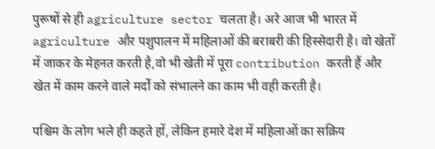पुरूषों से ही agriculture sector चलता है। अरे आज भी भारत में agriculture और पशुपालन में महिलाओं की बराबरी की हिस्‍सेदारी है। वो खेतों में जाकर के मेहनत करती है,वो भी खेती में पूरा contribution करती हैं और खेत में काम करने वाले मर्दों को संभालने का काम भी वही करती है।

पश्चिम के लोग भले ही कहते हों, लेकिन हमारे देश में महिलाओं का सक्रिय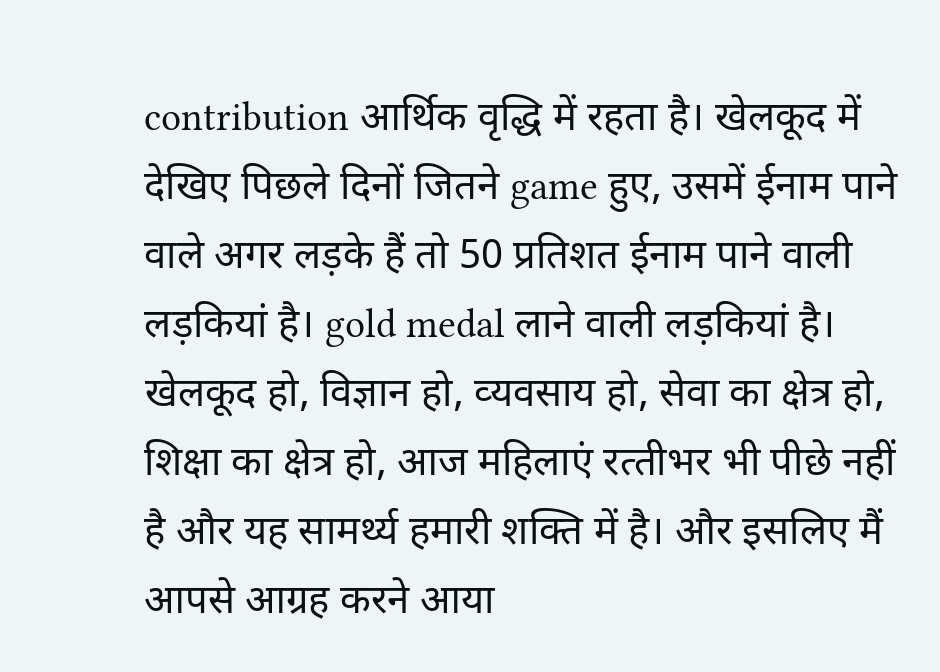contribution आर्थिक वृद्धि में रहता है। खेलकूद में देखिए पिछले दिनों जितने game हुए, उसमें ईनाम पाने वाले अगर लड़के हैं तो 50 प्रतिशत ईनाम पाने वाली लड़कियां है। gold medal लाने वाली लड़कियां है। खेलकूद हो, विज्ञान हो, व्‍यवसाय हो, सेवा का क्षेत्र हो, शिक्षा का क्षेत्र हो, आज महिलाएं रत्‍तीभर भी पीछे नहीं है और यह सामर्थ्‍य हमारी शक्ति में है। और इसलिए मैं आपसे आग्रह करने आया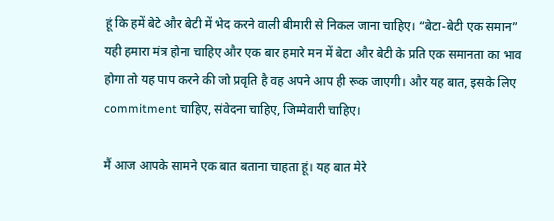हूं कि हमें बेटे और बेटी में भेद करने वाली बीमारी से निकल जाना चाहिए। “बेटा-बेटी एक समान” यही हमारा मंत्र होना चाहिए और एक बार हमारे मन में बेटा और बेटी के प्रति एक समानता का भाव होगा तो यह पाप करने की जो प्रवृति है वह अपने आप ही रूक जाएगी। और यह बात, इसके लिए commitment चाहिए, संवेदना चाहिए, जिम्‍मेवारी चाहिए।

मैं आज आपके सामने एक बात बताना चाहता हूं। यह बात मेरे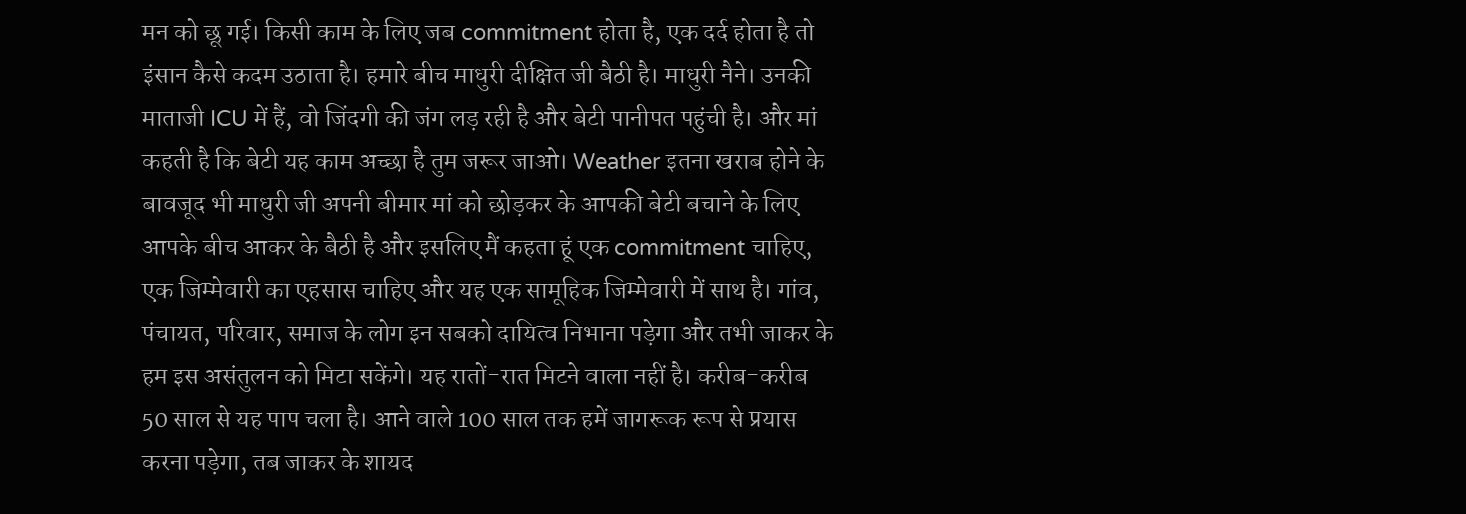मन को छू गई। किसी काम के लिए जब commitment होता है, एक दर्द होता है तो इंसान कैसे कदम उठाता है। हमारे बीच माधुरी दीक्षित जी बैठी है। माधुरी नैने। उनकी माताजी ICU में हैं, वो जिंदगी की जंग लड़ रही है और बेटी पानीपत पहुंची है। और मां कहती है कि बेटी यह काम अच्‍छा है तुम जरूर जाओ। Weather इतना खराब होने के बावजूद भी माधुरी जी अपनी बीमार मां को छोड़कर के आपकी बेटी बचाने के लिए आपके बीच आकर के बैठी है और इसलिए मैं कहता हूं एक commitment चाहिए, एक जिम्‍मेवारी का एहसास चाहिए और यह एक सामूहिक जिम्‍मेवारी में साथ है। गांव, पंचायत, परिवार, समाज के लोग इन सबको दायित्‍व निभाना पड़ेगा और तभी जाकर के हम इस असंतुलन को मिटा सकेंगे। यह रातों-रात मिटने वाला नहीं है। करीब-करीब 50 साल से यह पाप चला है। आने वाले 100 साल तक हमें जागरूक रूप से प्रयास करना पड़ेगा, तब जाकर के शायद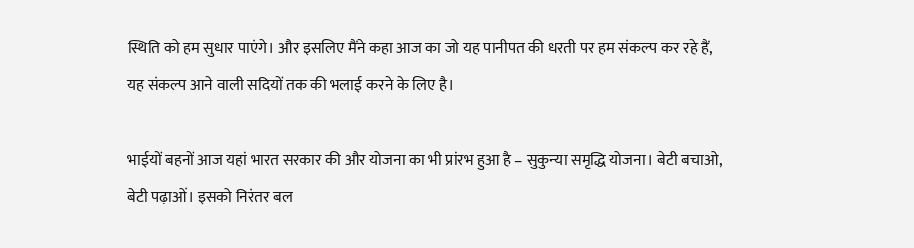स्थिति को हम सुधार पाएंगे। और इसलिए मैंने कहा आज का जो यह पानीपत की धरती पर हम संकल्‍प कर रहे हैं, यह संकल्‍प आने वाली सदियों तक की भलाई करने के लिए है।

भाईयों बहनों आज यहां भारत सरकार की और योजना का भी प्रांरभ हुआ है – सुकुन्‍या समृद्धि योजना। बेटी बचाओ, बेटी पढ़ाओं। इसको निरंतर बल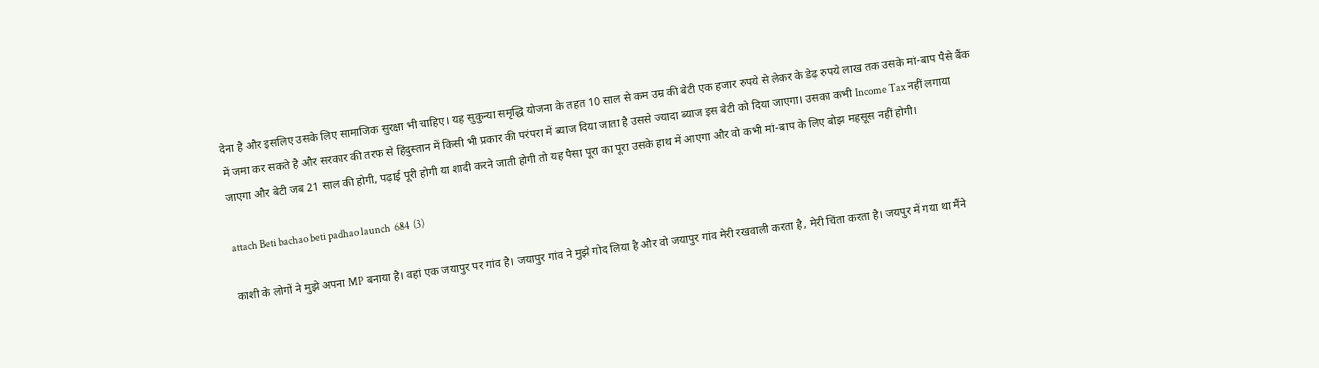देना है और इसलिए उसके लिए सामाजिक सुरक्षा भी चाहिए। यह सुकुन्‍या समृद्धि योजना के तहत 10 साल से कम उम्र की बेटी एक हजार रुपये से लेकर के डेढ़ रुपये लाख तक उसके मां-बाप पैसे बैंक में जमा कर सकते है और सरकार की तरफ से हिंदुस्‍तान में किसी भी प्रकार की परंपरा में ब्‍याज दिया जाता है उससे ज्‍यादा ब्‍याज इस बेटी को दिया जाएगा। उसका कभी Income Tax नहीं लगाया जाएगा और बेटी जब 21 साल की होगी, पढ़ाई पूरी होगी या शादी करने जाती होगी तो यह पैसा पूरा का पूरा उसके हाथ में आएगा और वो कभी मां-बाप के लिए बोझ महसूस नहीं होगी।

attach Beti bachao beti padhao launch  684  (3)

काशी के लोगों ने मुझे अपना MP बनाया है। वहां एक जयापुर पर गांव है। जयापुर गांव ने मुझे गोद लिया है और वो जयापुर गांव मेरी रखवाली करता है, मेरी चिंता करता है। जयपुर में गया था मैंने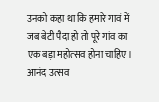उनको कहा था कि हमारे गावं में जब बेटी पैदा हो तो पूरे गांव का एक बड़ा महोत्‍सव होना चाहिए। आनंद उत्‍सव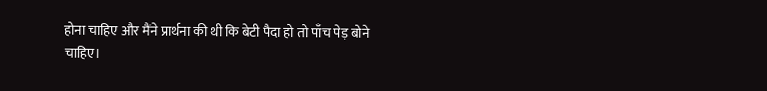होना चाहिए और मैंने प्रार्थना की थी कि बेटी पैदा हो तो पाँच पेड़ बोने चाहिए।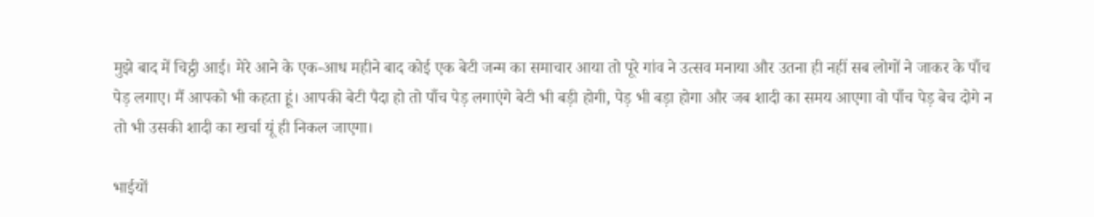मुझे बाद में चिट्ठी आई। मेरे आने के एक-आध महीने बाद कोई एक बेटी जन्‍म का समाचार आया तो पूरे गांव ने उत्‍सव मनाया और उतना ही नहीं सब लोगों ने जाकर के पाँच पेड़ लगाए। मैं आपको भी कहता हूं। आपकी बेटी पैदा हो तो पाँच पेड़ लगाएंगे बेटी भी बड़ी होगी, पेड़ भी बड़ा होगा और जब शादी का समय आएगा वो पाँच पेड़ बेच दोगे न तो भी उसकी शादी का खर्चा यूं ही निकल जाएगा।

भाईयों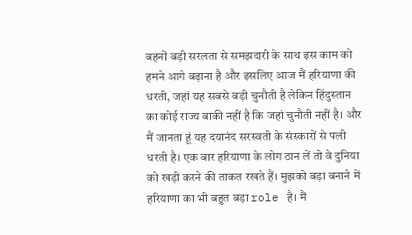बहनों बड़ी सरलता से समझदारी के साथ इस काम को हमने आगे बढ़ाना है और इसलिए आज मैं हरियाणा की धरती, जहां यह सबसे बड़ी चुनौती है लेकिन हिंदुस्‍तान का कोई राज्‍य बाकी नहीं है कि जहां चुनौती नहीं है। और मैं जानता हूं यह दयानंद सरस्‍वती के संस्‍कारों से पली धरती है। एक बार हरियाणा के लोग ठान लें तो वे दुनिया को खड़ी करने की ताकत रखते हैं। मुझको बड़ा बनाने में हरियाणा का भी बहुत बड़ा role है। मैं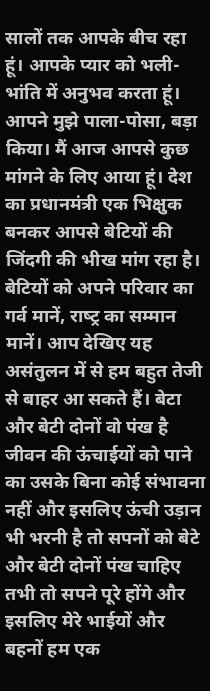सालों तक आपके बीच रहा हूं। आपके प्‍यार को भली-भांति में अनुभव करता हूं। आपने मुझे पाला-पोसा, बड़ा किया। मैं आज आपसे कुछ मांगने के लिए आया हूं। देश का प्रधानमंत्री एक भिक्षुक बनकर आपसे बेटियों की जिंदगी की भीख मांग रहा है। बेटियों को अपने परिवार का गर्व मानें, राष्‍ट्र का सम्‍मान मानें। आप देखिए यह असंतुलन में से हम बहुत तेजी से बाहर आ सकते हैं। बेटा और बेटी दोनों वो पंख है जीवन की ऊंचाईयों को पाने का उसके बिना कोई संभावना नहीं और इसलिए ऊंची उड़ान भी भरनी है तो सपनों को बेटे और बेटी दोनों पंख चाहिए तभी तो सपने पूरे होंगे और इसलिए मेरे भाईयों और बहनों हम एक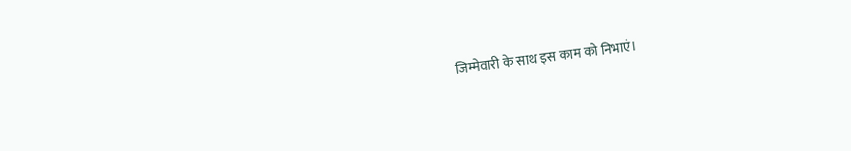जिम्‍मेवारी के साथ इस काम को निभाएं।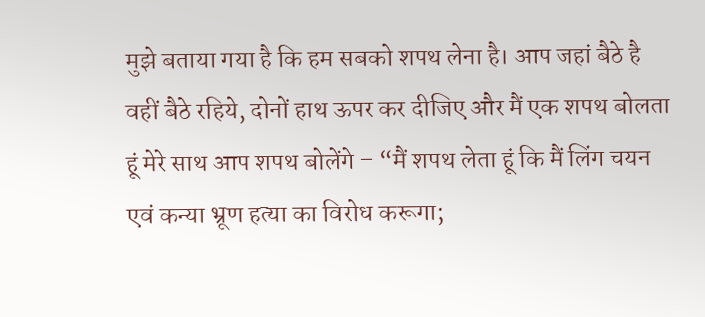मुझे बताया गया है कि हम सबको शपथ लेना है। आप जहां बैठे है वहीं बैठे रहिये, दोनों हाथ ऊपर कर दीजिए और मैं एक शपथ बोलता हूं मेरे साथ आप शपथ बोलेंगे – “मैं शपथ लेता हूं कि मैं लिंग चयन एवं कन्‍या भ्रूण हत्‍या का ‍विरोध करूगा;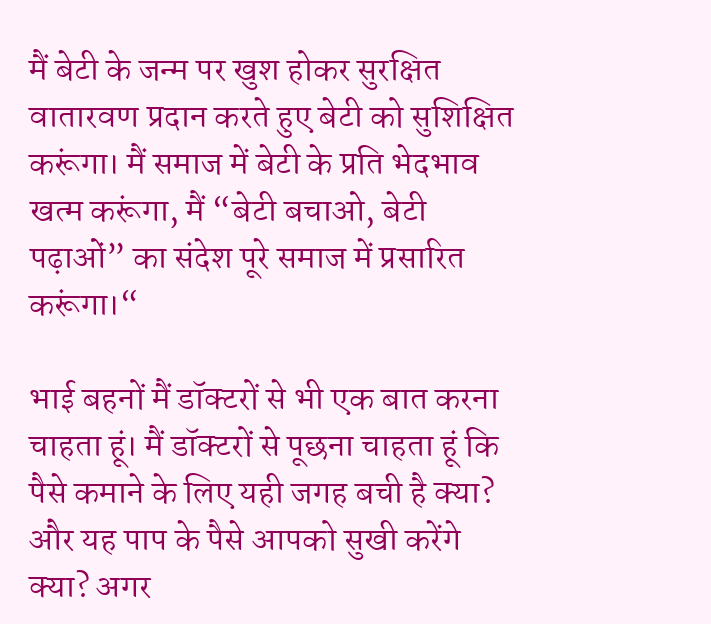मैं बेटी के जन्‍म पर खुश होकर सुरक्षित वातारवण प्रदान करते हुए बेटी को सुशिक्षित करूंगा। मैं समाज में बेटी के प्रति भेदभाव खत्‍म करूंगा, मैं “बेटी बचाओ, बेटी पढ़ाओं” का संदेश पूरे समाज में प्रसारित करूंगा।“

भाई बहनों मैं डॉक्‍टरों से भी एक बात करना चाहता हूं। मैं डॉक्‍टरों से पूछना चाहता हूं कि पैसे कमाने के लिए यही जगह बची है क्‍या? और यह पाप के पैसे आपको सुखी करेंगे क्‍या? अगर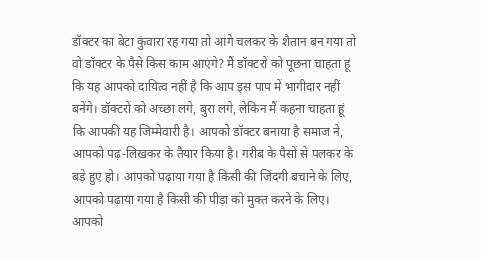डॉक्‍टर का बेटा कुंवारा रह गया तो आगे चलकर के शैतान बन गया तो वो डॉक्‍टर के पैसे किस काम आएंगे? मैं डॉक्‍टरों को पूछना चाहता हूं कि यह आपको दायित्‍व नहीं है कि आप इस पाप में भागीदार नहीं बनेंगे। डॉक्‍टरों को अच्‍छा लगे, बुरा लगे, लेकिन मैं कहना चाहता हूं कि आपकी यह जिम्‍मेवारी है। आपको डॉक्‍टर बनाया है समाज ने, आपको पढ़-लिखकर के तैयार किया है। गरीब के पैसों से पलकर के बड़े हुए हो। आपको पढ़ाया गया है किसी की जिंदगी बचाने के लिए, आपको पढ़ाया गया है किसी की पीड़ा को मुक्‍त करने के लिए। आपको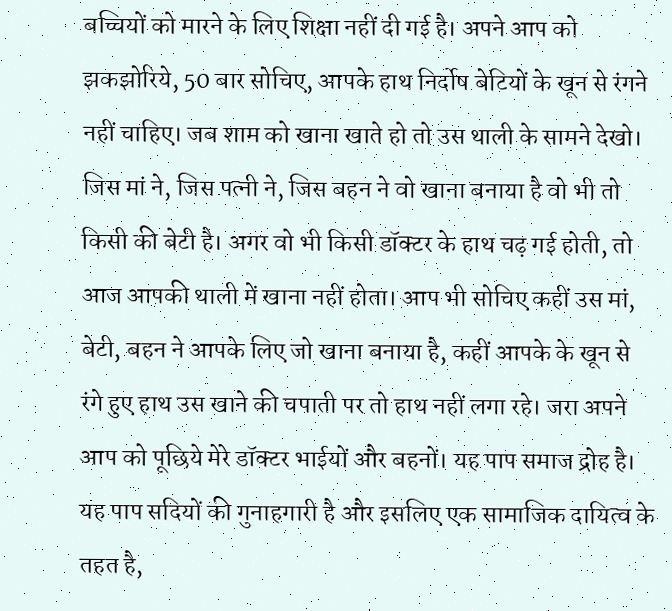बच्चियों को मारने के लिए शिक्षा नहीं दी गई है। अपने आप को झकझोरिये, 50 बार सोचिए, आपके हाथ निर्दोष बेटियों के खून से रंगने नहीं चाहिए। जब शाम को खाना खाते हो तो उस थाली के सामने देखो। जिस मां ने, जिस पत्‍नी ने, जिस बहन ने वो खाना बनाया है वो भी तो किसी की बेटी है। अगर वो भी किसी डॉक्‍टर के हाथ चढ़ गई होती, तो आज आपकी थाली में खाना नहीं होता। आप भी सोचिए कहीं उस मां, बेटी, बहन ने आपके लिए जो खाना बनाया है, कहीं आपके के खून से रंगे हुए हाथ उस खाने की चपाती पर तो हाथ नहीं लगा रहे। जरा अपने आप को पूछिये मेरे डॉक्‍टर भाईयों और बहनों। यह पाप समाज द्रोह है। यह पाप सदियों की गुनाहगारी है और इसलिए एक सामाजिक दायित्‍व के तहत है,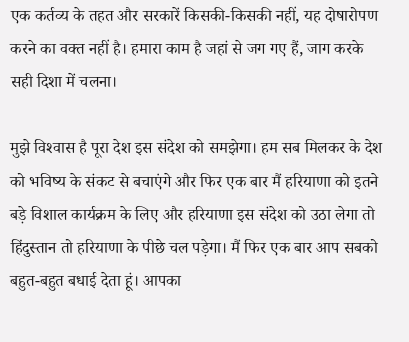एक कर्तव्‍य के तहत और सरकारें किसकी-किसकी नहीं, यह दोषारोपण करने का वक्‍त नहीं है। हमारा काम है जहां से जग गए हैं, जाग करके सही दिशा में चलना।

मुझे विश्‍वास है पूरा देश इस संदेश को समझेगा। हम सब मिलकर के देश को भविष्‍य के संकट से बचाएंगे और फिर एक बार मैं हरियाणा को इतने बड़े विशाल कार्यक्रम के लिए और हरियाणा इस संदेश को उठा लेगा तो हिंदुस्‍तान तो हरियाणा के पीछे चल पड़ेगा। मैं फिर एक बार आप सबको बहुत-बहुत बधाई देता हूं। आपका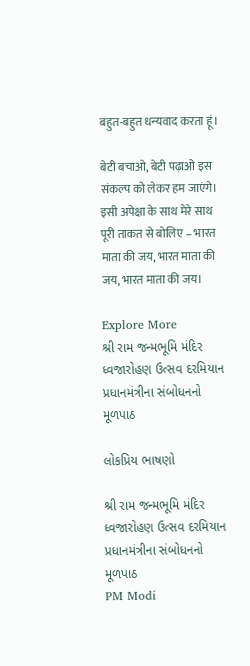बहुत-बहुत धन्‍यवाद करता हूं।

बेटी बचाओ, बेटी पढ़ाओ इस संकल्‍प को लेकर हम जाएंगे। इसी अपेक्षा के साथ मेरे साथ पूरी ताकत से बोलिए – भारत माता की जय, भारत माता की जय, भारत माता की जय।

Explore More
શ્રી રામ જન્મભૂમિ મંદિર ધ્વજારોહણ ઉત્સવ દરમિયાન પ્રધાનમંત્રીના સંબોધનનો મૂળપાઠ

લોકપ્રિય ભાષણો

શ્રી રામ જન્મભૂમિ મંદિર ધ્વજારોહણ ઉત્સવ દરમિયાન પ્રધાનમંત્રીના સંબોધનનો મૂળપાઠ
PM Modi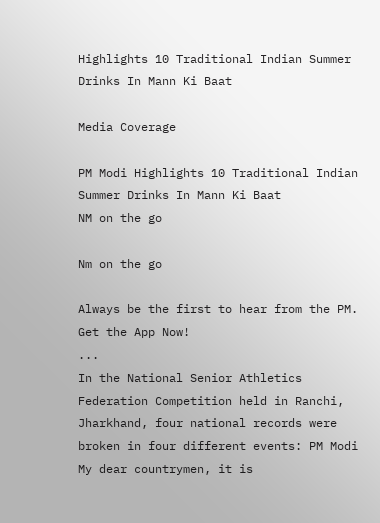Highlights 10 Traditional Indian Summer Drinks In Mann Ki Baat

Media Coverage

PM Modi Highlights 10 Traditional Indian Summer Drinks In Mann Ki Baat
NM on the go

Nm on the go

Always be the first to hear from the PM. Get the App Now!
...
In the National Senior Athletics Federation Competition held in Ranchi, Jharkhand, four national records were broken in four different events: PM Modi
My dear countrymen, it is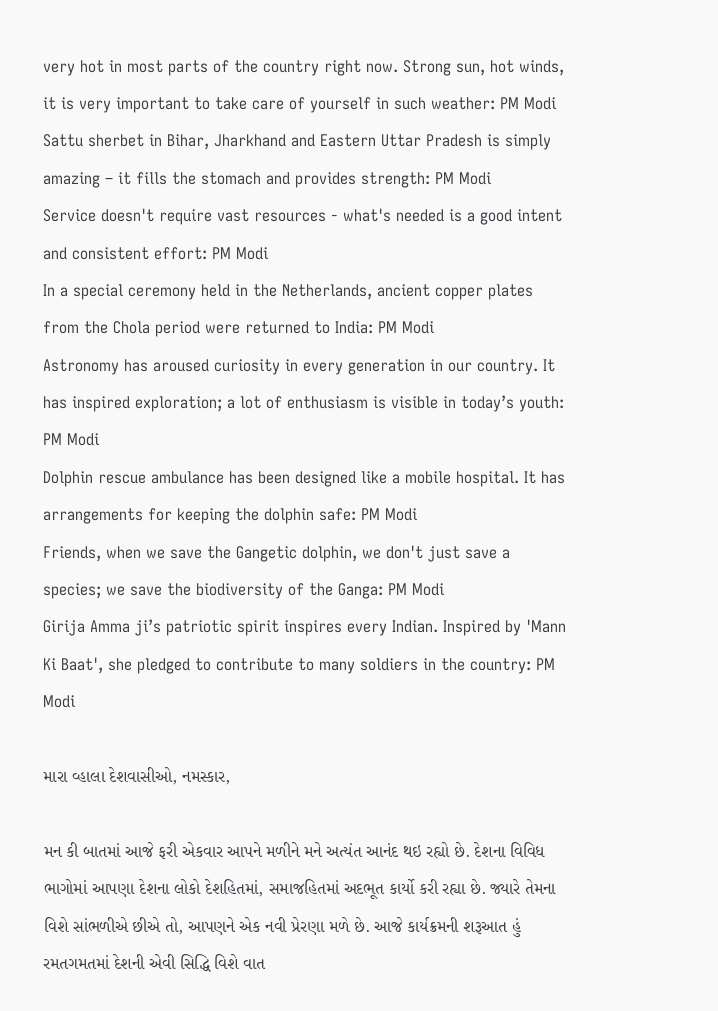very hot in most parts of the country right now. Strong sun, hot winds, it is very important to take care of yourself in such weather: PM Modi
Sattu sherbet in Bihar, Jharkhand and Eastern Uttar Pradesh is simply amazing – it fills the stomach and provides strength: PM Modi
Service doesn't require vast resources - what's needed is a good intent and consistent effort: PM Modi
In a special ceremony held in the Netherlands, ancient copper plates from the Chola period were returned to India: PM Modi
Astronomy has aroused curiosity in every generation in our country. It has inspired exploration; a lot of enthusiasm is visible in today’s youth: PM Modi
Dolphin rescue ambulance has been designed like a mobile hospital. It has arrangements for keeping the dolphin safe: PM Modi
Friends, when we save the Gangetic dolphin, we don't just save a species; we save the biodiversity of the Ganga: PM Modi
Girija Amma ji’s patriotic spirit inspires every Indian. Inspired by 'Mann Ki Baat', she pledged to contribute to many soldiers in the country: PM Modi

મારા વ્હાલા દેશવાસીઓ, નમસ્કાર,

મન કી બાતમાં આજે ફરી એકવાર આપને મળીને મને અત્યંત આનંદ થઇ રહ્યો છે. દેશના વિવિધ ભાગોમાં આપણા દેશના લોકો દેશહિતમાં, સમાજહિતમાં અદભૂત કાર્યો કરી રહ્યા છે. જ્યારે તેમના વિશે સાંભળીએ છીએ તો, આપણને એક નવી પ્રેરણા મળે છે. આજે કાર્યક્રમની શરૂઆત હું રમતગમતમાં દેશની એવી સિદ્ધિ વિશે વાત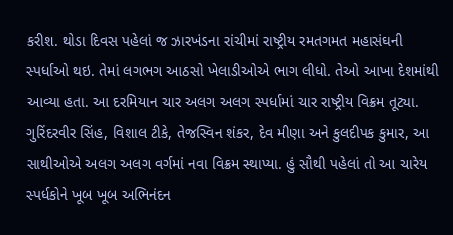કરીશ. થોડા દિવસ પહેલાં જ ઝારખંડના રાંચીમાં રાષ્ટ્રીય રમતગમત મહાસંઘની સ્પર્ધાઓ થઇ. તેમાં લગભગ આઠસો ખેલાડીઓએ ભાગ લીધો. તેઓ આખા દેશમાંથી આવ્યા હતા. આ દરમિયાન ચાર અલગ અલગ સ્પર્ધામાં ચાર રાષ્ટ્રીય વિક્રમ તૂટ્યા. ગુરિંદરવીર સિંહ, વિશાલ ટીકે, તેજસ્વિન શંકર, દેવ મીણા અને કુલદીપક કુમાર, આ સાથીઓએ અલગ અલગ વર્ગમાં નવા વિક્રમ સ્થાપ્યા. હું સૌથી પહેલાં તો આ ચારેય સ્પર્ધકોને ખૂબ ખૂબ અભિનંદન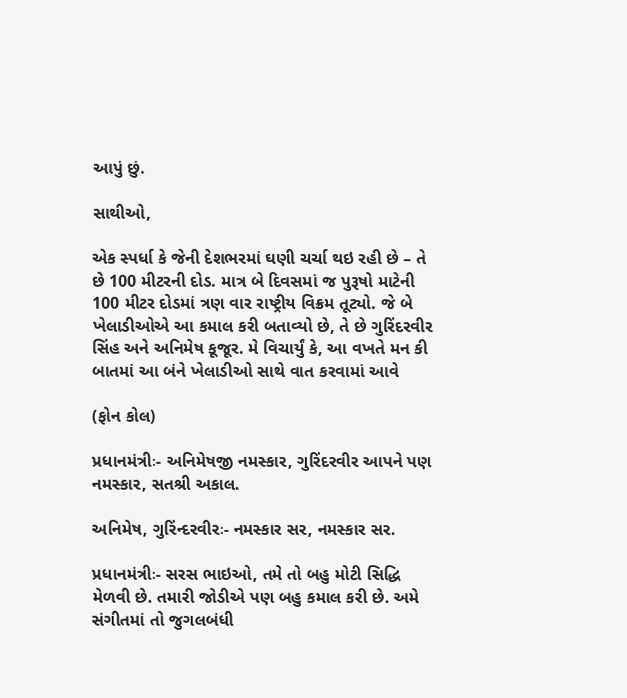આપું છું.

સાથીઓ,

એક સ્પર્ધા કે જેની દેશભરમાં ઘણી ચર્ચા થઇ રહી છે – તે છે 100 મીટરની દોડ. માત્ર બે દિવસમાં જ પુરૂષો માટેની 100 મીટર દોડમાં ત્રણ વાર રાષ્ટ્રીય વિક્રમ તૂટ્યો. જે બે ખેલાડીઓએ આ કમાલ કરી બતાવ્યો છે, તે છે ગુરિંદરવીર સિંહ અને અનિમેષ કૂજૂર. મે વિચાર્યું કે, આ વખતે મન કી બાતમાં આ બંને ખેલાડીઓ સાથે વાત કરવામાં આવે

(ફોન કોલ)

પ્રધાનમંત્રીઃ- અનિમેષજી નમસ્કાર, ગુરિંદરવીર આપને પણ નમસ્કાર, સતશ્રી અકાલ.

અનિમેષ, ગુરિંન્દરવીરઃ- નમસ્કાર સર, નમસ્કાર સર.

પ્રધાનમંત્રીઃ- સરસ ભાઇઓ, તમે તો બહુ મોટી સિદ્ધિ મેળવી છે. તમારી જોડીએ પણ બહુ કમાલ કરી છે. અમે સંગીતમાં તો જુગલબંધી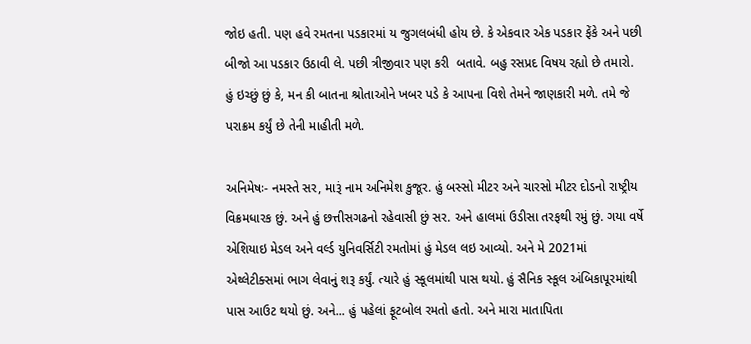જોઇ હતી. પણ હવે રમતના પડકારમાં ય જુગલબંધી હોય છે. કે એકવાર એક પડકાર ફેંકે અને પછી બીજો આ પડકાર ઉઠાવી લે. પછી ત્રીજીવાર પણ કરી  બતાવે. બહુ રસપ્રદ વિષય રહ્યો છે તમારો. હું ઇચ્છું છું કે, મન કી બાતના શ્રોતાઓને ખબર પડે કે આપના વિશે તેમને જાણકારી મળે. તમે જે પરાક્રમ કર્યું છે તેની માહીતી મળે.

અનિમેષઃ- નમસ્તે સર, મારૂં નામ અનિમેશ કુજૂર. હું બસ્સો મીટર અને ચારસો મીટર દોડનો રાષ્ટ્રીય વિક્રમધારક છું. અને હું છત્તીસગઢનો રહેવાસી છું સર. અને હાલમાં ઉડીસા તરફથી રમું છું. ગયા વર્ષે એશિયાઇ મેડલ અને વર્લ્ડ યુનિવર્સિટી રમતોમાં હું મેડલ લઇ આવ્યો. અને મે 2021માં એથ્લેટીક્સમાં ભાગ લેવાનું શરૂ કર્યું. ત્યારે હું સ્કૂલમાંથી પાસ થયો. હું સૈનિક સ્કૂલ અંબિકાપૂરમાંથી પાસ આઉટ થયો છું. અને... હું પહેલાં ફૂટબોલ રમતો હતો. અને મારા માતાપિતા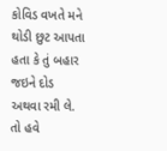કોવિડ વખતે મને થોડી છુટ આપતા હતા કે તું બહાર જઇને દોડ અથવા રમી લે. તો હવે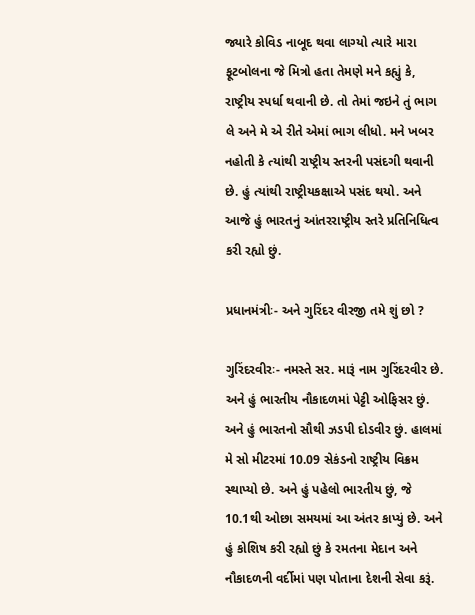જ્યારે કોવિડ નાબૂદ થવા લાગ્યો ત્યારે મારા ફૂટબોલના જે મિત્રો હતા તેમણે મને કહ્યું કે, રાષ્ટ્રીય સ્પર્ધા થવાની છે. તો તેમાં જઇને તું ભાગ લે અને મે એ રીતે એમાં ભાગ લીધો. મને ખબર નહોતી કે ત્યાંથી રાષ્ટ્રીય સ્તરની પસંદગી થવાની છે. હું ત્યાંથી રાષ્ટ્રીયકક્ષાએ પસંદ થયો. અને આજે હું ભારતનું આંતરરાષ્ટ્રીય સ્તરે પ્રતિનિધિત્વ કરી રહ્યો છું.

પ્રધાનમંત્રીઃ- અને ગુરિંદર વીરજી તમે શું છો ?

ગુરિંદરવીરઃ- નમસ્તે સર. મારૂં નામ ગુરિંદરવીર છે. અને હું ભારતીય નૌકાદળમાં પેટ્ટી ઓફિસર છું. અને હું ભારતનો સૌથી ઝડપી દોડવીર છું. હાલમાં મે સો મીટરમાં 10.09 સેકંડનો રાષ્ટ્રીય વિક્રમ સ્થાપ્યો છે. અને હું પહેલો ભારતીય છું, જે 10.1થી ઓછા સમયમાં આ અંતર કાપ્યું છે. અને હું કોશિષ કરી રહ્યો છું કે રમતના મેદાન અને નૌકાદળની વર્દીમાં પણ પોતાના દેશની સેવા કરૂં.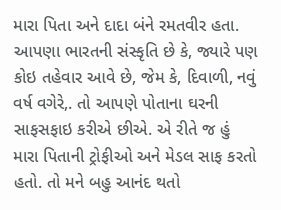મારા પિતા અને દાદા બંને રમતવીર હતા. આપણા ભારતની સંસ્કૃતિ છે કે, જ્યારે પણ કોઇ તહેવાર આવે છે, જેમ કે, દિવાળી, નવું વર્ષ વગેરે,. તો આપણે પોતાના ઘરની સાફસફાઇ કરીએ છીએ. એ રીતે જ હું મારા પિતાની ટ્રોફીઓ અને મેડલ સાફ કરતો હતો. તો મને બહુ આનંદ થતો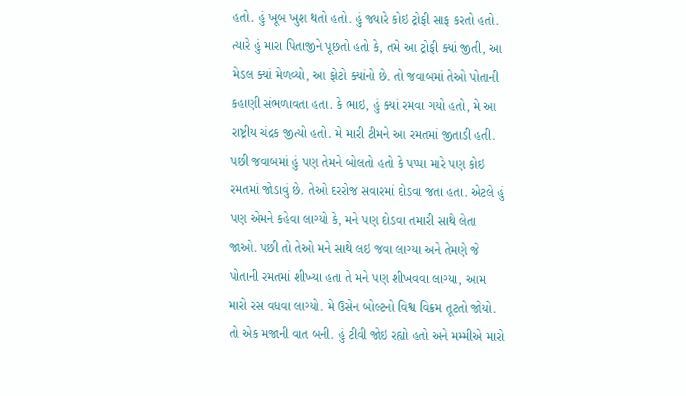હતો. હું ખૂબ ખુશ થતો હતો. હું જ્યારે કોઇ ટ્રોફી સાફ કરતો હતો. ત્યારે હું મારા પિતાજીને પૂછતો હતો કે, તમે આ ટ્રોફી ક્યાં જીતી, આ મેડલ ક્યાં મેળવ્યો, આ ફોટો ક્યાંનો છે. તો જવાબમાં તેઓ પોતાની કહાણી સંભળાવતા હતા. કે ભાઇ, હું ક્યાં રમવા ગયો હતો, મે આ રાષ્ટ્રીય ચંદ્રક જીત્યો હતો. મે મારી ટીમને આ રમતમાં જીતાડી હતી. પછી જવાબમાં હું પણ તેમને બોલતો હતો કે પપ્પા મારે પણ કોઇ રમતમાં જોડાવું છે. તેઓ દરરોજ સવારમાં દોડવા જતા હતા. એટલે હું પણ એમને કહેવા લાગ્યો કે, મને પણ દોડવા તમારી સાથે લેતા જાઓ. પછી તો તેઓ મને સાથે લઇ જવા લાગ્યા અને તેમણે જે પોતાની રમતમાં શીખ્યા હતા તે મને પણ શીખવવા લાગ્યા, આમ મારો રસ વધવા લાગ્યો. મે ઉસેન બોલ્ટનો વિશ્વ વિક્રમ તૂટતો જોયો. તો એક મજાની વાત બની. હું ટીવી જોઇ રહ્યો હતો અને મમ્મીએ મારો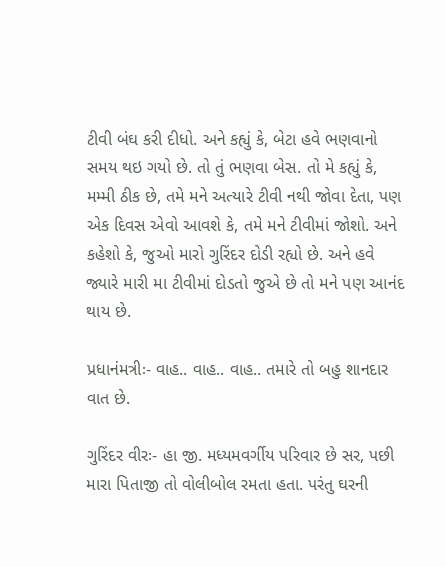ટીવી બંઘ કરી દીધો. અને કહ્યું કે, બેટા હવે ભણવાનો સમય થઇ ગયો છે. તો તું ભણવા બેસ. તો મે કહ્યું કે, મમ્મી ઠીક છે, તમે મને અત્યારે ટીવી નથી જોવા દેતા, પણ એક દિવસ એવો આવશે કે, તમે મને ટીવીમાં જોશો. અને કહેશો કે, જુઓ મારો ગુરિંદર દોડી રહ્યો છે. અને હવે જ્યારે મારી મા ટીવીમાં દોડતો જુએ છે તો મને પણ આનંદ થાય છે.

પ્રધાનંમત્રીઃ- વાહ.. વાહ.. વાહ.. તમારે તો બહુ શાનદાર વાત છે.

ગુરિંદર વીરઃ- હા જી. મધ્યમવર્ગીય પરિવાર છે સર, પછી  મારા પિતાજી તો વોલીબોલ રમતા હતા. પરંતુ ઘરની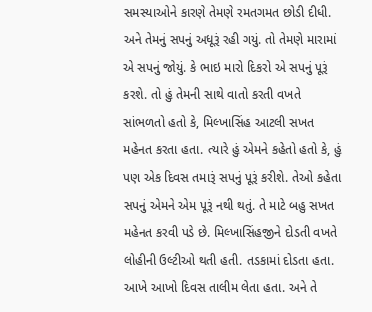સમસ્યાઓને કારણે તેમણે રમતગમત છોડી દીધી. અને તેમનું સપનું અધૂરૂં રહી ગયું. તો તેમણે મારામાં એ સપનું જોયું. કે ભાઇ મારો દિકરો એ સપનું પૂરૂં કરશે. તો હું તેમની સાથે વાતો કરતી વખતે સાંભળતો હતો કે, મિલ્ખાસિંહ આટલી સખત મહેનત કરતા હતા. ત્યારે હું એમને કહેતો હતો કે, હું પણ એક દિવસ તમારૂં સપનું પૂરૂં કરીશે. તેઓ કહેતા સપનું એમને એમ પૂરૂં નથી થતું. તે માટે બહુ સખત મહેનત કરવી પડે છે. મિલ્ખાસિંહજીને દોડતી વખતે લોહીની ઉલ્ટીઓ થતી હતી. તડકામાં દોડતા હતા. આખે આખો દિવસ તાલીમ લેતા હતા. અને તે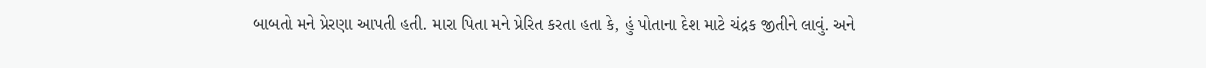બાબતો મને પ્રેરણા આપતી હતી. મારા પિતા મને પ્રેરિત કરતા હતા કે, હું પોતાના દેશ માટે ચંદ્રક જીતીને લાવું. અને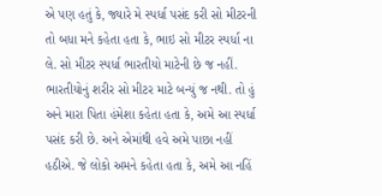એ પણ હતું કે, જ્યારે મે સ્પર્ધા પસંદ કરી સો મીટરની તો બધા મને કહેતા હતા કે, ભાઇ સો મીટર સ્પર્ધા ના લે. સો મીટર સ્પર્ધા ભારતીયો માટેની છે જ નહીં. ભારતીયોનું શરીર સો મીટર માટે બન્યું જ નથી. તો હું અને મારા પિતા હંમેશા કહેતા હતા કે, અમે આ સ્પર્ધા પસંદ કરી છે. અને એમાંથી હવે અમે પાછા નહીં હઠીએ. જે લોકો અમને કહેતા હતા કે, અમે આ નહિં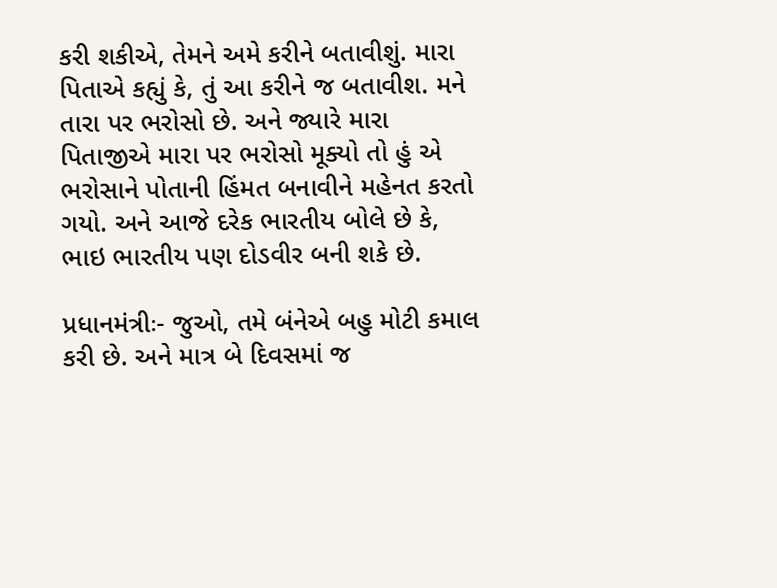કરી શકીએ, તેમને અમે કરીને બતાવીશું. મારા પિતાએ કહ્યું કે, તું આ કરીને જ બતાવીશ. મને તારા પર ભરોસો છે. અને જ્યારે મારા પિતાજીએ મારા પર ભરોસો મૂક્યો તો હું એ ભરોસાને પોતાની હિંમત બનાવીને મહેનત કરતો ગયો. અને આજે દરેક ભારતીય બોલે છે કે, ભાઇ ભારતીય પણ દોડવીર બની શકે છે.

પ્રધાનમંત્રીઃ- જુઓ, તમે બંનેએ બહુ મોટી કમાલ કરી છે. અને માત્ર બે દિવસમાં જ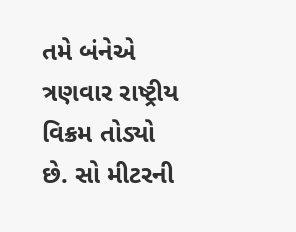તમે બંનેએ ત્રણવાર રાષ્ટ્રીય વિક્રમ તોડ્યો છે. સો મીટરની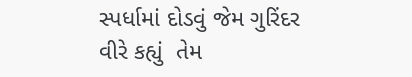સ્પર્ધામાં દોડવું જેમ ગુરિંદર વીરે કહ્યું  તેમ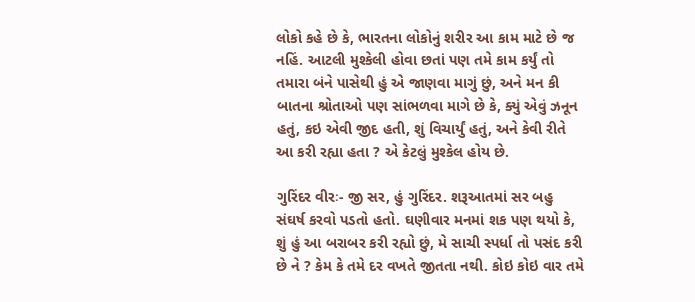લોકો કહે છે કે, ભારતના લોકોનું શરીર આ કામ માટે છે જ નહિં. આટલી મુશ્કેલી હોવા છતાં પણ તમે કામ કર્યું તો તમારા બંને પાસેથી હું એ જાણવા માગું છું, અને મન કી બાતના શ્રોતાઓ પણ સાંભળવા માગે છે કે, ક્યું એવું ઝનૂન હતું, કઇ એવી જીદ હતી, શું વિચાર્યું હતું, અને કેવી રીતે આ કરી રહ્યા હતા ? એ કેટલું મુશ્કેલ હોય છે.

ગુરિંદર વીરઃ- જી સર, હું ગુરિંદર. શરૂઆતમાં સર બહુ સંઘર્ષ કરવો પડતો હતો. ઘણીવાર મનમાં શક પણ થયો કે, શું હું આ બરાબર કરી રહ્યો છું, મે સાચી સ્પર્ધા તો પસંદ કરી છે ને ? કેમ કે તમે દર વખતે જીતતા નથી. કોઇ કોઇ વાર તમે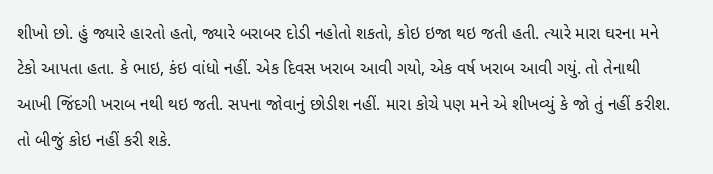શીખો છો. હું જ્યારે હારતો હતો, જ્યારે બરાબર દોડી નહોતો શકતો, કોઇ ઇજા થઇ જતી હતી. ત્યારે મારા ઘરના મને ટેકો આપતા હતા. કે ભાઇ, કંઇ વાંધો નહીં. એક દિવસ ખરાબ આવી ગયો, એક વર્ષ ખરાબ આવી ગયું. તો તેનાથી આખી જિંદગી ખરાબ નથી થઇ જતી. સપના જોવાનું છોડીશ નહીં. મારા કોચે પણ મને એ શીખવ્યું કે જો તું નહીં કરીશ. તો બીજું કોઇ નહીં કરી શકે.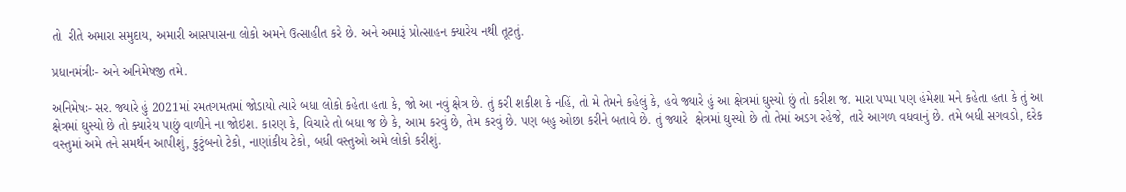તો  રીતે અમારા સમુદાય, અમારી આસપાસના લોકો અમને ઉત્સાહીત કરે છે. અને અમારૂં પ્રોત્સાહન ક્યારેય નથી તૂટતું.

પ્રધાનમંત્રીઃ- અને અનિમેષજી તમે.

અનિમેષઃ- સર. જ્યારે હું 2021માં રમતગમતમાં જોડાયો ત્યારે બધા લોકો કહેતા હતા કે, જો આ નવું ક્ષેત્ર છે. તું કરી શકીશ કે નહિં, તો મે તેમને કહેલું કે, હવે જ્યારે હું આ ક્ષેત્રમાં ઘુસ્યો છું તો કરીશ જ. મારા પપ્પા પણ હંમેશા મને કહેતા હતા કે તું આ ક્ષેત્રમાં ઘુસ્યો છે તો ક્યારેય પાછું વાળીને ના જોઇશ. કારણ કે, વિચારે તો બધા જ છે કે, આમ કરવું છે, તેમ કરવું છે. પણ બહુ ઓછા કરીને બતાવે છે. તું જ્યારે  ક્ષેત્રમાં ઘુસ્યો છે તો તેમાં અડગ રહેજે, તારે આગળ વધવાનું છે. તમે બધી સગવડો, દરેક વસ્તુમાં અમે તને સમર્થન આપીશું, કુટુંબનો ટેકો, નાણાંકીય ટેકો, બધી વસ્તુઓ અમે લોકો કરીશું.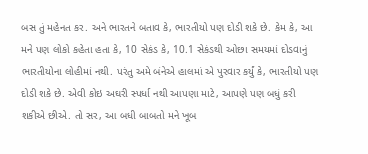બસ તું મહેનત કર. અને ભારતને બતાવ કે, ભારતીયો પણ દોડી શકે છે. કેમ કે, આ મને પણ લોકો કહેતા હતા કે, 10 સેકંડ કે, 10.1 સેકંડથી ઓછા સમયમાં દોડવાનું ભારતીયોના લોહીમાં નથી. પરંતુ અમે બંનેએ હાલમાં એ પુરવાર કર્યું કે, ભારતીયો પણ દોડી શકે છે. એવી કોઇ અઘરી સ્પર્ધા નથી આપણા માટે, આપણે પણ બધું કરી શકીએ છીએ. તો સર, આ બધી બાબતો મને ખૂબ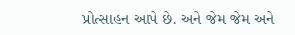પ્રોત્સાહન આપે છે. અને જેમ જેમ અને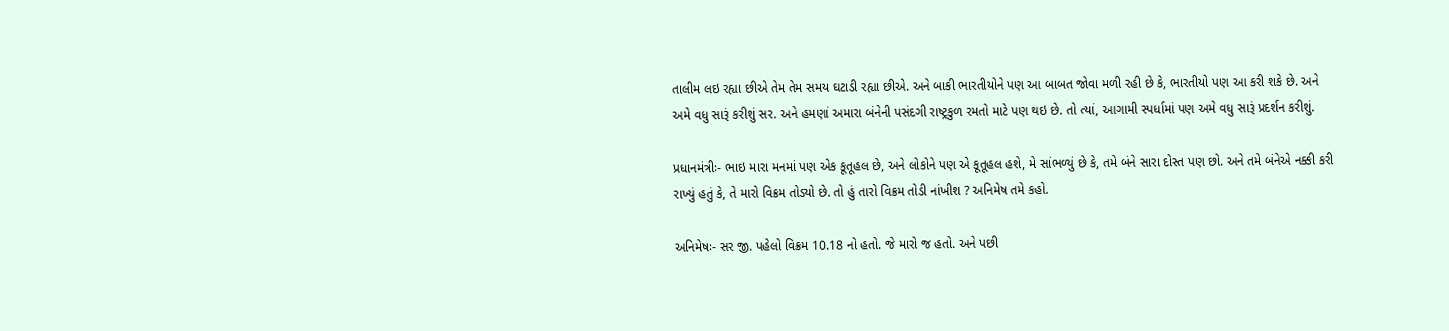તાલીમ લઇ રહ્યા છીએ તેમ તેમ સમય ઘટાડી રહ્યા છીએ. અને બાકી ભારતીયોને પણ આ બાબત જોવા મળી રહી છે કે, ભારતીયો પણ આ કરી શકે છે. અને અમે વધુ સારૂં કરીશું સર. અને હમણાં અમારા બંનેની પસંદગી રાષ્ટ્રકુળ રમતો માટે પણ થઇ છે. તો ત્યાં, આગામી સ્પર્ધામાં પણ અમે વધુ સારૂં પ્રદર્શન કરીશું.

પ્રધાનમંત્રીઃ- ભાઇ મારા મનમાં પણ એક કૂતૂહલ છે, અને લોકોને પણ એ કૂતૂહલ હશે, મે સાંભળ્યું છે કે, તમે બંને સારા દોસ્ત પણ છો. અને તમે બંનેએ નક્કી કરી રાખ્યું હતું કે, તે મારો વિક્રમ તોડ્યો છે. તો હું તારો વિક્રમ તોડી નાંખીશ ? અનિમેષ તમે કહો.

અનિમેષઃ- સર જી. પહેલો વિક્રમ 10.18 નો હતો. જે મારો જ હતો. અને પછી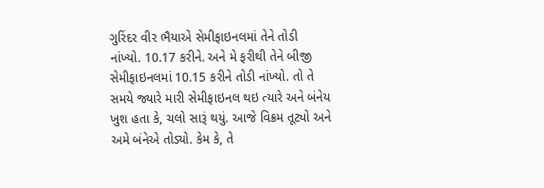ગુરિંદર વીર ભૈયાએ સેમીફાઇનલમાં તેને તોડી નાંખ્યો. 10.17 કરીને. અને મે ફરીથી તેને બીજી સેમીફાઇનલમાં 10.15 કરીને તોડી નાંખ્યો. તો તે સમયે જ્યારે મારી સેમીફાઇનલ થઇ ત્યારે અને બંનેય ખુશ હતા કે, ચલો સારૂં થયું. આજે વિક્રમ તૂટ્યો અને અમે બંનેએ તોડ્યો. કેમ કે, તે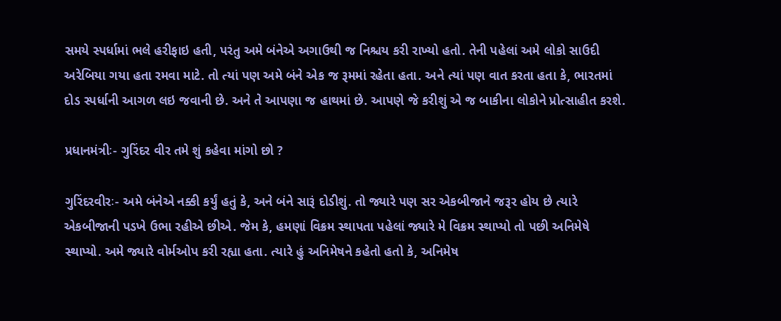સમયે સ્પર્ધામાં ભલે હરીફાઇ હતી, પરંતુ અમે બંનેએ અગાઉથી જ નિશ્ચય કરી રાખ્યો હતો. તેની પહેલાં અમે લોકો સાઉદી અરેબિયા ગયા હતા રમવા માટે. તો ત્યાં પણ અમે બંને એક જ રૂમમાં રહેતા હતા. અને ત્યાં પણ વાત કરતા હતા કે, ભારતમાં દોડ સ્પર્ધાની આગળ લઇ જવાની છે. અને તે આપણા જ હાથમાં છે. આપણે જે કરીશું એ જ બાકીના લોકોને પ્રોત્સાહીત કરશે.

પ્રધાનમંત્રીઃ- ગુરિંદર વીર તમે શું કહેવા માંગો છો ?

ગુરિંદરવીરઃ- અમે બંનેએ નક્કી કર્યું હતું કે, અને બંને સારૂં દોડીશું. તો જ્યારે પણ સર એકબીજાને જરૂર હોય છે ત્યારે એકબીજાની પડખે ઉભા રહીએ છીએ. જેમ કે, હમણાં વિક્રમ સ્થાપતા પહેલાં જ્યારે મે વિક્રમ સ્થાપ્યો તો પછી અનિમેષે સ્થાપ્યો. અમે જ્યારે વોર્મઓપ કરી રહ્યા હતા. ત્યારે હું અનિમેષને કહેતો હતો કે, અનિમેષ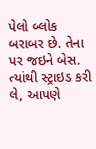પેલો બ્લોક બરાબર છે. તેના પર જઇને બેસ. ત્યાંથી સ્ટ્રાઇડ કરી લે, આપણે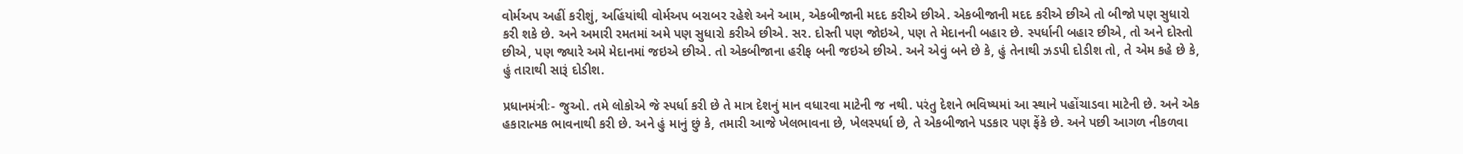વોર્મઅપ અહીં કરીશું, અહિંયાંથી વોર્મઅપ બરાબર રહેશે અને આમ, એકબીજાની મદદ કરીએ છીએ. એકબીજાની મદદ કરીએ છીએ તો બીજો પણ સુધારો કરી શકે છે. અને અમારી રમતમાં અમે પણ સુધારો કરીએ છીએ. સર. દોસ્તી પણ જોઇએ, પણ તે મેદાનની બહાર છે. સ્પર્ધાની બહાર છીએ, તો અને દોસ્તો છીએ, પણ જ્યારે અમે મેદાનમાં જઇએ છીએ. તો એકબીજાના હરીફ બની જઇએ છીએ. અને એવું બને છે કે, હું તેનાથી ઝડપી દોડીશ તો, તે એમ કહે છે કે, હું તારાથી સારૂં દોડીશ.

પ્રધાનમંત્રીઃ- જુઓ. તમે લોકોએ જે સ્પર્ધા કરી છે તે માત્ર દેશનું માન વધારવા માટેની જ નથી. પરંતુ દેશને ભવિષ્યમાં આ સ્થાને પહોંચાડવા માટેની છે. અને એક હકારાત્મક ભાવનાથી કરી છે. અને હું માનું છું કે, તમારી આજે ખેલભાવના છે, ખેલસ્પર્ધા છે, તે એકબીજાને પડકાર પણ ફેંકે છે. અને પછી આગળ નીકળવા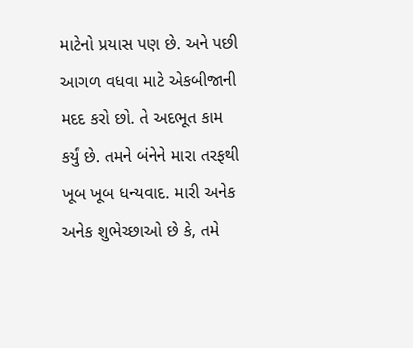માટેનો પ્રયાસ પણ છે. અને પછી આગળ વધવા માટે એકબીજાની મદદ કરો છો. તે અદભૂત કામ કર્યું છે. તમને બંનેને મારા તરફથી ખૂબ ખૂબ ધન્યવાદ. મારી અનેક અનેક શુભેચ્છાઓ છે કે, તમે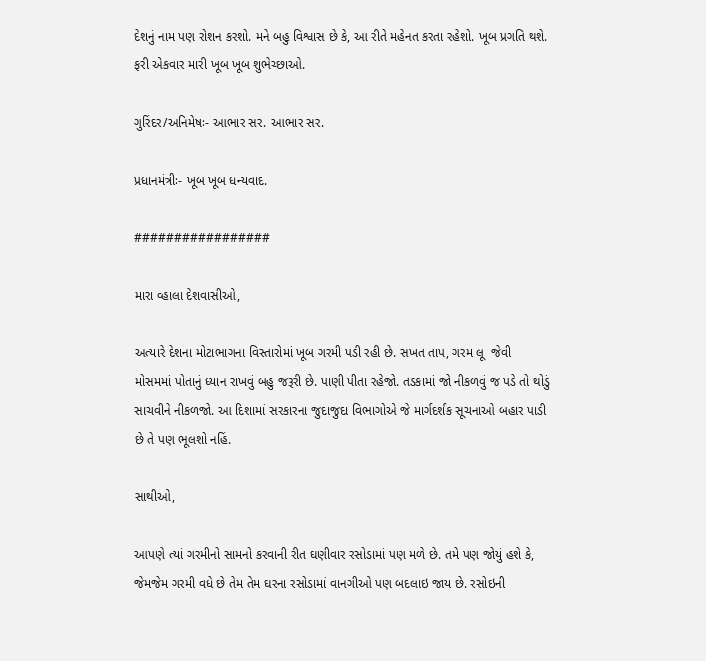દેશનું નામ પણ રોશન કરશો. મને બહુ વિશ્વાસ છે કે, આ રીતે મહેનત કરતા રહેશો. ખૂબ પ્રગતિ થશે. ફરી એકવાર મારી ખૂબ ખૂબ શુભેચ્છાઓ.

ગુરિંદર/અનિમેષઃ- આભાર સર. આભાર સર.

પ્રધાનમંત્રીઃ- ખૂબ ખૂબ ધન્યવાદ.

#################

મારા વ્હાલા દેશવાસીઓ,

અત્યારે દેશના મોટાભાગના વિસ્તારોમાં ખૂબ ગરમી પડી રહી છે. સખત તાપ, ગરમ લૂ  જેવી મોસમમાં પોતાનું ધ્યાન રાખવું બહુ જરૂરી છે. પાણી પીતા રહેજો. તડકામાં જો નીકળવું જ પડે તો થોડું સાચવીને નીકળજો. આ દિશામાં સરકારના જુદાજુદા વિભાગોએ જે માર્ગદર્શક સૂચનાઓ બહાર પાડી છે તે પણ ભૂલશો નહિં.

સાથીઓ,

આપણે ત્યાં ગરમીનો સામનો કરવાની રીત ઘણીવાર રસોડામાં પણ મળે છે. તમે પણ જોયું હશે કે, જેમજેમ ગરમી વધે છે તેમ તેમ ઘરના રસોડામાં વાનગીઓ પણ બદલાઇ જાય છે. રસોઇની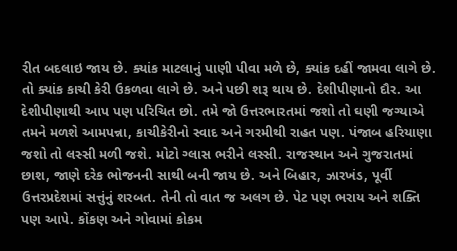રીત બદલાઇ જાય છે. ક્યાંક માટલાનું પાણી પીવા મળે છે, ક્યાંક દહીં જામવા લાગે છે. તો ક્યાંક કાચી કેરી ઉકળવા લાગે છે. અને પછી શરૂ થાય છે. દેશીપીણાનો દૌર. આ દેશીપીણાથી આપ પણ પરિચિત છો. તમે જો ઉત્તરભારતમાં જશો તો ઘણી જગ્યાએ તમને મળશે આમપન્ના, કાચીકેરીનો સ્વાદ અને ગરમીથી રાહત પણ. પંજાબ હરિયાણા જશો તો લસ્સી મળી જશે. મોટો ગ્લાસ ભરીને લસ્સી. રાજસ્થાન અને ગુજરાતમાં છાશ, જાણે દરેક ભોજનની સાથી બની જાય છે. અને બિહાર, ઝારખંડ, પૂર્વી ઉત્તરપ્રદેશમાં સત્તુંનું શરબત. તેની તો વાત જ અલગ છે. પેટ પણ ભરાય અને શક્તિ પણ આપે. કોંકણ અને ગોવામાં કોકમ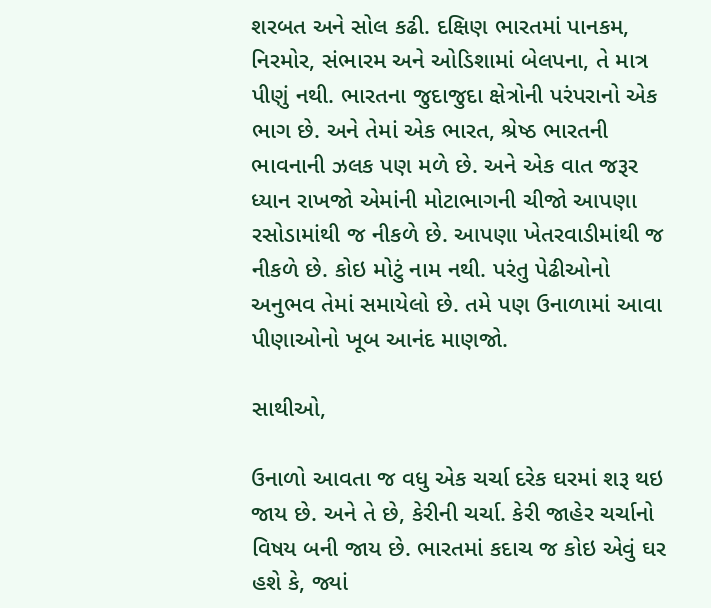શરબત અને સોલ કઢી. દક્ષિણ ભારતમાં પાનકમ, નિરમોર, સંભારમ અને ઓડિશામાં બેલપના, તે માત્ર પીણું નથી. ભારતના જુદાજુદા ક્ષેત્રોની પરંપરાનો એક ભાગ છે. અને તેમાં એક ભારત, શ્રેષ્ઠ ભારતની ભાવનાની ઝલક પણ મળે છે. અને એક વાત જરૂર ધ્યાન રાખજો એમાંની મોટાભાગની ચીજો આપણા રસોડામાંથી જ નીકળે છે. આપણા ખેતરવાડીમાંથી જ નીકળે છે. કોઇ મોટું નામ નથી. પરંતુ પેઢીઓનો અનુભવ તેમાં સમાયેલો છે. તમે પણ ઉનાળામાં આવા પીણાઓનો ખૂબ આનંદ માણજો.

સાથીઓ,

ઉનાળો આવતા જ વધુ એક ચર્ચા દરેક ઘરમાં શરૂ થઇ જાય છે. અને તે છે, કેરીની ચર્ચા. કેરી જાહેર ચર્ચાનો વિષય બની જાય છે. ભારતમાં કદાચ જ કોઇ એવું ઘર હશે કે, જ્યાં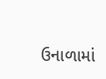ઉનાળામાં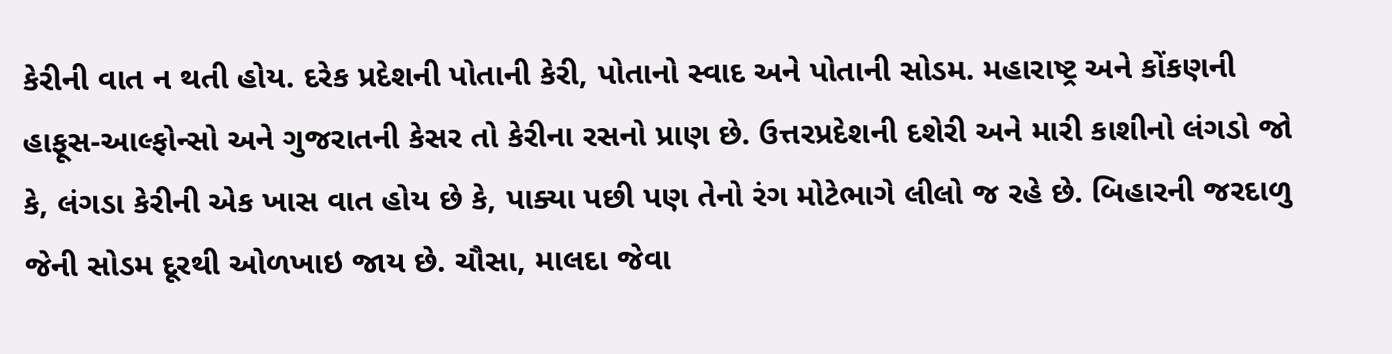કેરીની વાત ન થતી હોય. દરેક પ્રદેશની પોતાની કેરી, પોતાનો સ્વાદ અને પોતાની સોડમ. મહારાષ્ટ્ર અને કોંકણની હાફૂસ-આલ્ફોન્સો અને ગુજરાતની કેસર તો કેરીના રસનો પ્રાણ છે. ઉત્તરપ્રદેશની દશેરી અને મારી કાશીનો લંગડો જો કે, લંગડા કેરીની એક ખાસ વાત હોય છે કે, પાક્યા પછી પણ તેનો રંગ મોટેભાગે લીલો જ રહે છે. બિહારની જરદાળુ જેની સોડમ દૂરથી ઓળખાઇ જાય છે. ચૌસા, માલદા જેવા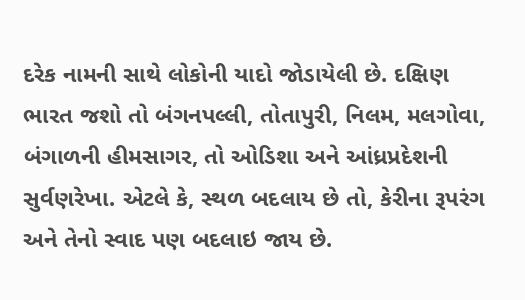દરેક નામની સાથે લોકોની યાદો જોડાયેલી છે. દક્ષિણ ભારત જશો તો બંગનપલ્લી, તોતાપુરી, નિલમ, મલગોવા, બંગાળની હીમસાગર, તો ઓડિશા અને આંધ્રપ્રદેશની સુર્વણરેખા. એટલે કે, સ્થળ બદલાય છે તો, કેરીના રૂપરંગ અને તેનો સ્વાદ પણ બદલાઇ જાય છે.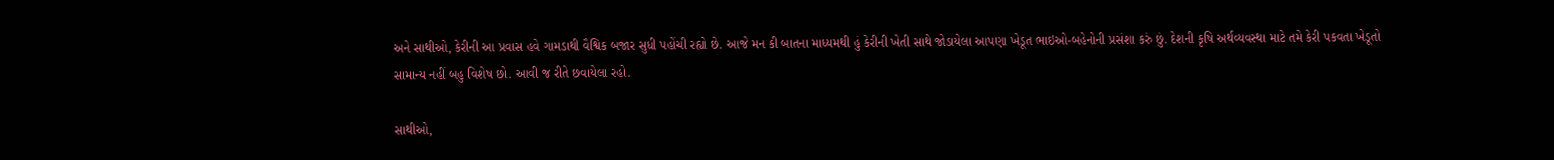અને સાથીઓ, કેરીની આ પ્રવાસ હવે ગામડાથી વૈશ્વિક બજાર સુધી પહોંચી રહ્યો છે. આજે મન કી બાતના માધ્યમથી હું કેરીની ખેતી સાથે જોડાયેલા આપણા ખેડૂત ભાઇઓ-બહેનોની પ્રસંશા કરું છું. દેશની કૃષિ અર્થવ્યવસ્થા માટે તમે કેરી પકવતા ખેડૂતો સામાન્ય નહીં બહુ વિશેષ છો. આવી જ રીતે છવાયેલા રહો.

સાથીઓ,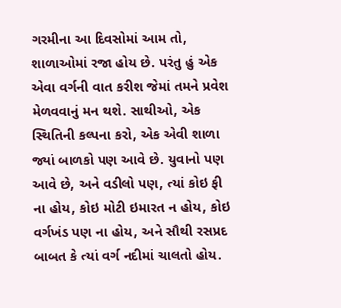ગરમીના આ દિવસોમાં આમ તો, શાળાઓમાં રજા હોય છે. પરંતુ હું એક એવા વર્ગની વાત કરીશ જેમાં તમને પ્રવેશ મેળવવાનું મન થશે. સાથીઓ, એક સ્થિતિની કલ્પના કરો, એક એવી શાળા જ્યાં બાળકો પણ આવે છે. યુવાનો પણ આવે છે, અને વડીલો પણ, ત્યાં કોઇ ફી ના હોય, કોઇ મોટી ઇમારત ન હોય, કોઇ વર્ગખંડ પણ ના હોય, અને સૌથી રસપ્રદ બાબત કે ત્યાં વર્ગ નદીમાં ચાલતો હોય.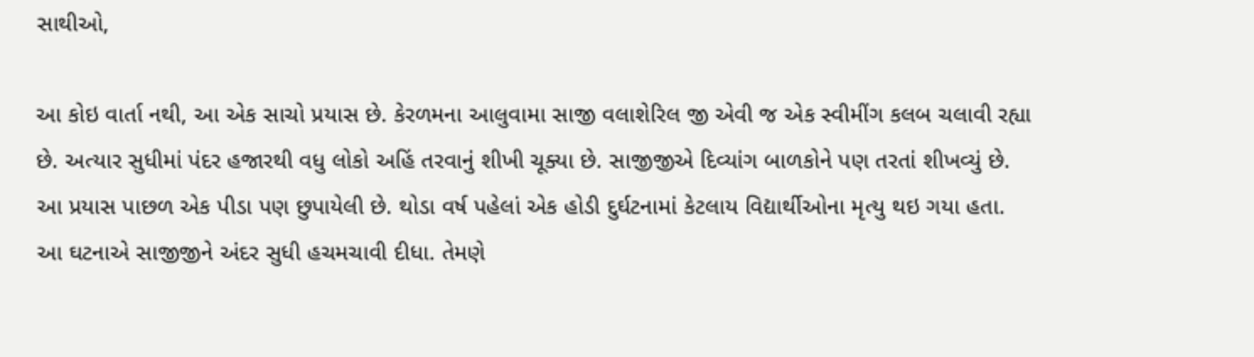સાથીઓ,

આ કોઇ વાર્તા નથી, આ એક સાચો પ્રયાસ છે. કેરળમના આલુવામા સાજી વલાશેરિલ જી એવી જ એક સ્વીમીંગ કલબ ચલાવી રહ્યા છે. અત્યાર સુધીમાં પંદર હજારથી વધુ લોકો અહિં તરવાનું શીખી ચૂક્યા છે. સાજીજીએ દિવ્યાંગ બાળકોને પણ તરતાં શીખવ્યું છે. આ પ્રયાસ પાછળ એક પીડા પણ છુપાયેલી છે. થોડા વર્ષ પહેલાં એક હોડી દુર્ઘટનામાં કેટલાય વિદ્યાર્થીઓના મૃત્યુ થઇ ગયા હતા. આ ઘટનાએ સાજીજીને અંદર સુધી હચમચાવી દીધા. તેમણે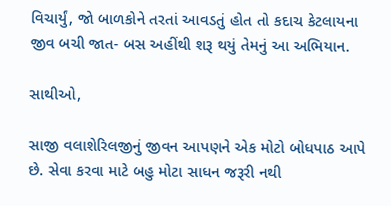વિચાર્યું, જો બાળકોને તરતાં આવડતું હોત તો કદાચ કેટલાયના જીવ બચી જાત- બસ અહીંથી શરૂ થયું તેમનું આ અભિયાન.

સાથીઓ,

સાજી વલાશેરિલજીનું જીવન આપણને એક મોટો બોધપાઠ આપે છે. સેવા કરવા માટે બહુ મોટા સાધન જરૂરી નથી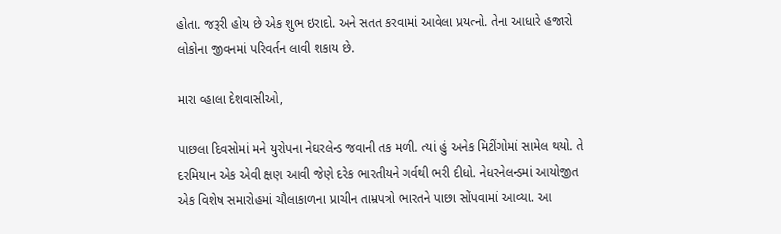હોતા. જરૂરી હોય છે એક શુભ ઇરાદો. અને સતત કરવામાં આવેલા પ્રયત્નો. તેના આધારે હજારો લોકોના જીવનમાં પરિવર્તન લાવી શકાય છે.

મારા વ્હાલા દેશવાસીઓ,

પાછલા દિવસોમાં મને યુરોપના નેઘરલેન્ડ જવાની તક મળી. ત્યાં હું અનેક મિટીંગોમાં સામેલ થયો. તે દરમિયાન એક એવી ક્ષણ આવી જેણે દરેક ભારતીયને ગર્વથી ભરી દીધો. નેધરનેલન્ડમાં આયોજીત એક વિશેષ સમારોહમાં ચૌલાકાળના પ્રાચીન તામ્રપત્રો ભારતને પાછા સોંપવામાં આવ્યા. આ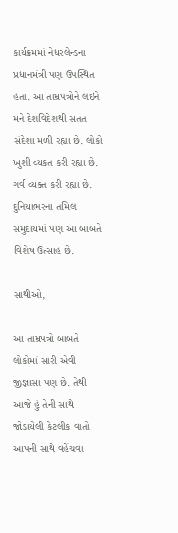કાર્યક્રમમાં નેધરલેન્ડના પ્રધાનમંત્રી પણ ઉપસ્થિત હતા. આ તામ્રપત્રોને લઇને મને દેશવિદેશથી સતત સંદેશા મળી રહ્યા છે. લોકો ખુશી વ્યકત કરી રહ્યા છે. ગર્વ વ્યક્ત કરી રહ્યા છે. દુનિયાભરના તમિલ સમુદાયમાં પણ આ બાબતે વિશેષ ઉત્સાહ છે.

સાથીઓ,

આ તામ્રપત્રો બાબતે લોકોમાં સારી એવી જીજ્ઞાસા પણ છે. તેથી આજે હું તેની સાથે જોડાયેલી કેટલીક વાતો આપની સાથે વહેંચવા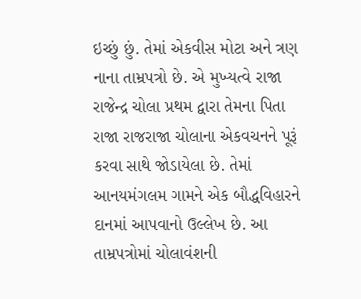ઇચ્છું છું. તેમાં એકવીસ મોટા અને ત્રણ નાના તામ્રપત્રો છે. એ મુખ્યત્વે રાજા રાજેન્દ્ર ચોલા પ્રથમ દ્વારા તેમના પિતા રાજા રાજરાજા ચોલાના એકવચનને પૂરૂં કરવા સાથે જોડાયેલા છે. તેમાં આનયમંગલમ ગામને એક બૌદ્ધવિહારને દાનમાં આપવાનો ઉલ્લેખ છે. આ તામ્રપત્રોમાં ચોલાવંશની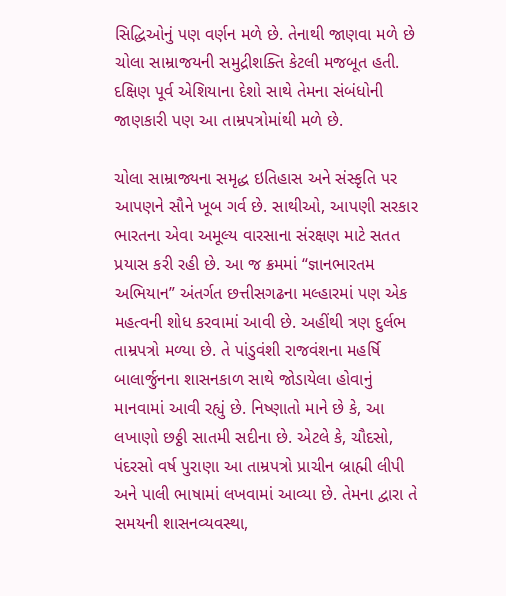સિદ્ધિઓનું પણ વર્ણન મળે છે. તેનાથી જાણવા મળે છે ચોલા સામ્રાજયની સમુદ્રીશક્તિ કેટલી મજબૂત હતી. દક્ષિણ પૂર્વ એશિયાના દેશો સાથે તેમના સંબંધોની જાણકારી પણ આ તામ્રપત્રોમાંથી મળે છે.

ચોલા સામ્રાજ્યના સમૃદ્ધ ઇતિહાસ અને સંસ્કૃતિ પર આપણને સૌને ખૂબ ગર્વ છે. સાથીઓ, આપણી સરકાર ભારતના એવા અમૂલ્ય વારસાના સંરક્ષણ માટે સતત પ્રયાસ કરી રહી છે. આ જ ક્રમમાં “જ્ઞાનભારતમ અભિયાન” અંતર્ગત છત્તીસગઢના મલ્હારમાં પણ એક મહત્વની શોધ કરવામાં આવી છે. અહીંથી ત્રણ દુર્લભ તામ્રપત્રો મળ્યા છે. તે પાંડુવંશી રાજવંશના મહર્ષિ બાલાર્જુનના શાસનકાળ સાથે જોડાયેલા હોવાનું માનવામાં આવી રહ્યું છે. નિષ્ણાતો માને છે કે, આ લખાણો છઠ્ઠી સાતમી સદીના છે. એટલે કે, ચૌદસો, પંદરસો વર્ષ પુરાણા આ તામ્રપત્રો પ્રાચીન બ્રાહ્મી લીપી અને પાલી ભાષામાં લખવામાં આવ્યા છે. તેમના દ્વારા તે સમયની શાસનવ્યવસ્થા,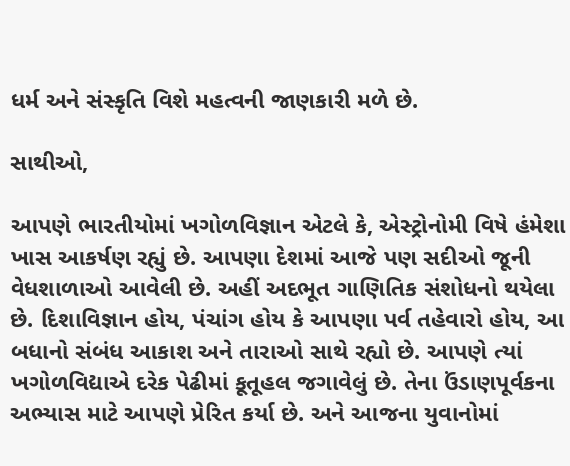ધર્મ અને સંસ્કૃતિ વિશે મહત્વની જાણકારી મળે છે.

સાથીઓ,

આપણે ભારતીયોમાં ખગોળવિજ્ઞાન એટલે કે, એસ્ટ્રોનોમી વિષે હંમેશા ખાસ આકર્ષણ રહ્યું છે. આપણા દેશમાં આજે પણ સદીઓ જૂની વેધશાળાઓ આવેલી છે. અહીં અદભૂત ગાણિતિક સંશોધનો થયેલા છે. દિશાવિજ્ઞાન હોય, પંચાંગ હોય કે આપણા પર્વ તહેવારો હોય, આ બધાનો સંબંધ આકાશ અને તારાઓ સાથે રહ્યો છે. આપણે ત્યાં ખગોળવિદ્યાએ દરેક પેઢીમાં કૂતૂહલ જગાવેલું છે. તેના ઉંડાણપૂર્વકના અભ્યાસ માટે આપણે પ્રેરિત કર્યા છે. અને આજના યુવાનોમાં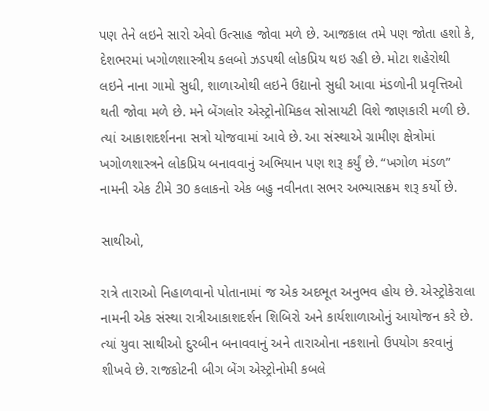પણ તેને લઇને સારો એવો ઉત્સાહ જોવા મળે છે. આજકાલ તમે પણ જોતા હશો કે, દેશભરમાં ખગોળશાસ્ત્રીય કલબો ઝડપથી લોકપ્રિય થઇ રહી છે. મોટા શહેરોથી લઇને નાના ગામો સુધી, શાળાઓથી લઇને ઉદ્યાનો સુધી આવા મંડળોની પ્રવૃત્તિઓ થતી જોવા મળે છે. મને બેંગલોર એસ્ટ્રોનોમિકલ સોસાયટી વિશે જાણકારી મળી છે. ત્યાં આકાશદર્શનના સત્રો યોજવામાં આવે છે. આ સંસ્થાએ ગ્રામીણ ક્ષેત્રોમાં ખગોળશાસ્ત્રને લોકપ્રિય બનાવવાનું અભિયાન પણ શરૂ કર્યું છે. “ખગોળ મંડળ” નામની એક ટીમે 30 કલાકનો એક બહુ નવીનતા સભર અભ્યાસક્રમ શરૂ કર્યો છે.

સાથીઓ,

રાત્રે તારાઓ નિહાળવાનો પોતાનામાં જ એક અદભૂત અનુભવ હોય છે. એસ્ટ્રોકેરાલા નામની એક સંસ્થા રાત્રીઆકાશદર્શન શિબિરો અને કાર્યશાળાઓનું આયોજન કરે છે. ત્યાં યુવા સાથીઓ દુરબીન બનાવવાનું અને તારાઓના નકશાનો ઉપયોગ કરવાનું શીખવે છે. રાજકોટની બીગ બેંગ એસ્ટ્રોનોમી કબલે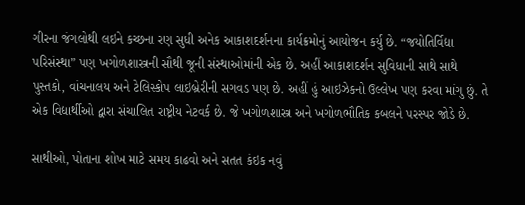ગીરના જંગલોથી લઇને કચ્છના રણ સુધી અનેક આકાશદર્શનના કાર્યક્રમોનું આયોજન કર્યુ છે. “જયોતિર્વિદ્યા પરિસંસ્થા” પણ ખગોળશાસ્ત્રની સૌથી જૂની સંસ્થાઓમાંની એક છે. અહીં આકાશદર્શન સુવિધાની સાથે સાથે પુસ્તકો, વાંચનાલય અને ટેલિસ્કોપ લાઇબ્રેરીની સગવડ પણ છે. અહીં હું આઇઝેકનો ઉલ્લેખ પણ કરવા માંગુ છું. તે એક વિદ્યાર્થીઓ દ્વારા સંચાલિત રાષ્ટ્રીય નેટવર્ક છે. જે ખગોળશાસ્ત્ર અને ખગોળભૌતિક કબલને પરસ્પર જોડે છે.

સાથીઓ, પોતાના શોખ માટે સમય કાઢવો અને સતત કંઇક નવું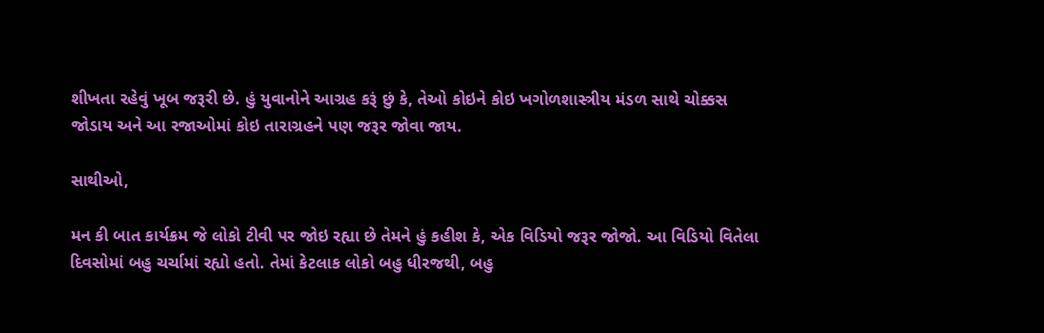શીખતા રહેવું ખૂબ જરૂરી છે. હું યુવાનોને આગ્રહ કરૂં છું કે, તેઓ કોઇને કોઇ ખગોળશાસ્ત્રીય મંડળ સાથે ચોક્કસ જોડાય અને આ રજાઓમાં કોઇ તારાગ્રહને પણ જરૂર જોવા જાય.

સાથીઓ,

મન કી બાત કાર્યક્રમ જે લોકો ટીવી પર જોઇ રહ્યા છે તેમને હું કહીશ કે, એક વિડિયો જરૂર જોજો. આ વિડિયો વિતેલા દિવસોમાં બહુ ચર્ચામાં રહ્યો હતો. તેમાં કેટલાક લોકો બહુ ધીરજથી, બહુ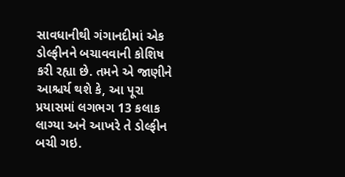સાવધાનીથી ગંગાનદીમાં એક ડોલ્ફીનને બચાવવાની કોશિષ કરી રહ્યા છે. તમને એ જાણીને આશ્ચર્ય થશે કે, આ પૂરા પ્રયાસમાં લગભગ 13 કલાક લાગ્યા અને આખરે તે ડોલ્ફીન બચી ગઇ.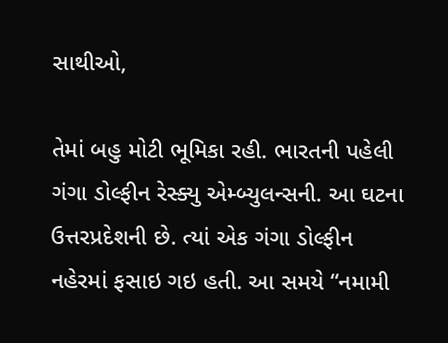સાથીઓ,

તેમાં બહુ મોટી ભૂમિકા રહી. ભારતની પહેલી ગંગા ડોલ્ફીન રેસ્ક્યુ એમ્બ્યુલન્સની. આ ઘટના ઉત્તરપ્રદેશની છે. ત્યાં એક ગંગા ડોલ્ફીન નહેરમાં ફસાઇ ગઇ હતી. આ સમયે “નમામી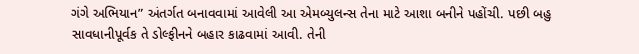ગંગે અભિયાન” અંતર્ગત બનાવવામાં આવેલી આ એમબ્યુલન્સ તેના માટે આશા બનીને પહોંચી. પછી બહુ સાવધાનીપૂર્વક તે ડોલ્ફીનને બહાર કાઢવામાં આવી. તેની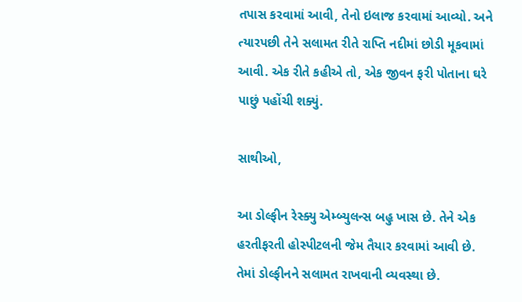તપાસ કરવામાં આવી, તેનો ઇલાજ કરવામાં આવ્યો. અને ત્યારપછી તેને સલામત રીતે રાપ્તિ નદીમાં છોડી મૂકવામાં આવી. એક રીતે કહીએ તો, એક જીવન ફરી પોતાના ઘરે પાછું પહોંચી શક્યું.

સાથીઓ,

આ ડોલ્ફીન રેસ્ક્યુ એમ્બ્યુલન્સ બહુ ખાસ છે. તેને એક હરતીફરતી હોસ્પીટલની જેમ તૈયાર કરવામાં આવી છે. તેમાં ડોલ્ફીનને સલામત રાખવાની વ્યવસ્થા છે.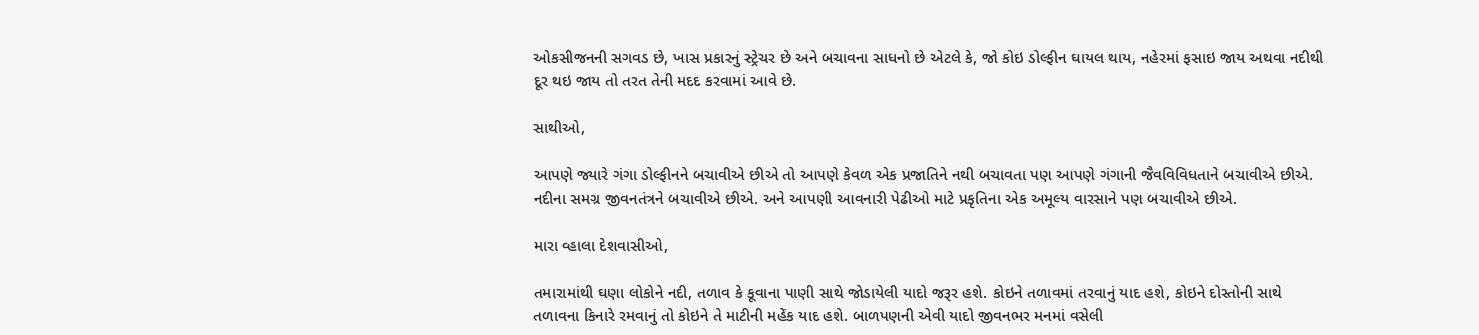ઓકસીજનની સગવડ છે, ખાસ પ્રકારનું સ્ટ્રેચર છે અને બચાવના સાધનો છે એટલે કે, જો કોઇ ડોલ્ફીન ઘાયલ થાય, નહેરમાં ફસાઇ જાય અથવા નદીથી દૂર થઇ જાય તો તરત તેની મદદ કરવામાં આવે છે.

સાથીઓ,

આપણે જ્યારે ગંગા ડોલ્ફીનને બચાવીએ છીએ તો આપણે કેવળ એક પ્રજાતિને નથી બચાવતા પણ આપણે ગંગાની જૈવવિવિધતાને બચાવીએ છીએ. નદીના સમગ્ર જીવનતંત્રને બચાવીએ છીએ. અને આપણી આવનારી પેઢીઓ માટે પ્રકૃતિના એક અમૂલ્ય વારસાને પણ બચાવીએ છીએ.

મારા વ્હાલા દેશવાસીઓ,

તમારામાંથી ઘણા લોકોને નદી, તળાવ કે કૂવાના પાણી સાથે જોડાયેલી યાદો જરૂર હશે. કોઇને તળાવમાં તરવાનું યાદ હશે, કોઇને દોસ્તોની સાથે તળાવના કિનારે રમવાનું તો કોઇને તે માટીની મહેંક યાદ હશે. બાળપણની એવી યાદો જીવનભર મનમાં વસેલી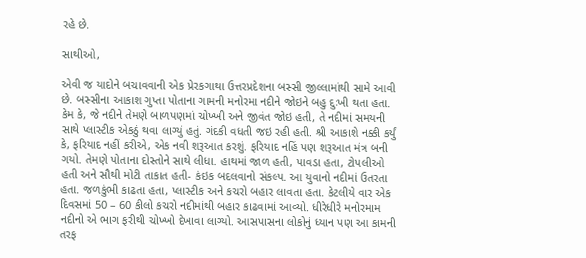રહે છે.

સાથીઓ,

એવી જ યાદોને બચાવવાની એક પ્રેરકગાથા ઉત્તરપ્રદેશના બસ્સી જીલ્લામાંથી સામે આવી છે. બસ્સીના આકાશ ગુપ્તા પોતાના ગામની મનોરમા નદીને જોઇને બહુ દુઃખી થતા હતા. કેમ કે, જે નદીને તેમણે બાળપણમાં ચોખ્ખી અને જીવંત જોઇ હતી, તે નદીમાં સમયની સાથે પ્લાસ્ટીક એકઠું થવા લાગ્યું હતું. ગંદકી વધતી જઇ રહી હતી. શ્રી આકાશે નક્કી કર્યું કે, ફરિયાદ નહીં કરીએ, એક નવી શરૂઆત કરશું. ફરિયાદ નહિં પણ શરૂઆત મંત્ર બની ગયો. તેમણે પોતાના દોસ્તોને સાથે લીધા. હાથમાં જાળ હતી, પાવડા હતા, ટોપલીઓ હતી અને સૌથી મોટી તાકાત હતી- કંઇક બદલવાનો સંકલ્પ. આ યુવાનો નદીમાં ઉતરતા હતા. જળકુંભી કાઢતા હતા, પ્લાસ્ટીક અને કચરો બહાર લાવતા હતા. કેટલીયે વાર એક દિવસમાં 50 – 60 કીલો કચરો નદીમાંથી બહાર કાઢવામાં આવ્યો. ધીરેધીરે મનોરમામ નદીનો એ ભાગ ફરીથી ચોખ્ખો દેખાવા લાગ્યો. આસપાસના લોકોનું ધ્યાન પણ આ કામની તરફ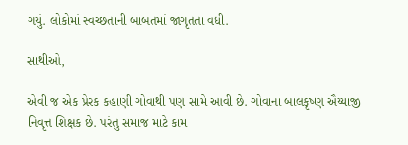ગયું. લોકોમાં સ્વચ્છતાની બાબતમાં જાગૃતતા વધી.

સાથીઓ,

એવી જ એક પ્રેરક કહાણી ગોવાથી પણ સામે આવી છે. ગોવાના બાલકૃષ્ણ ઐય્યાજી નિવૃત્ત શિક્ષક છે. પરંતુ સમાજ માટે કામ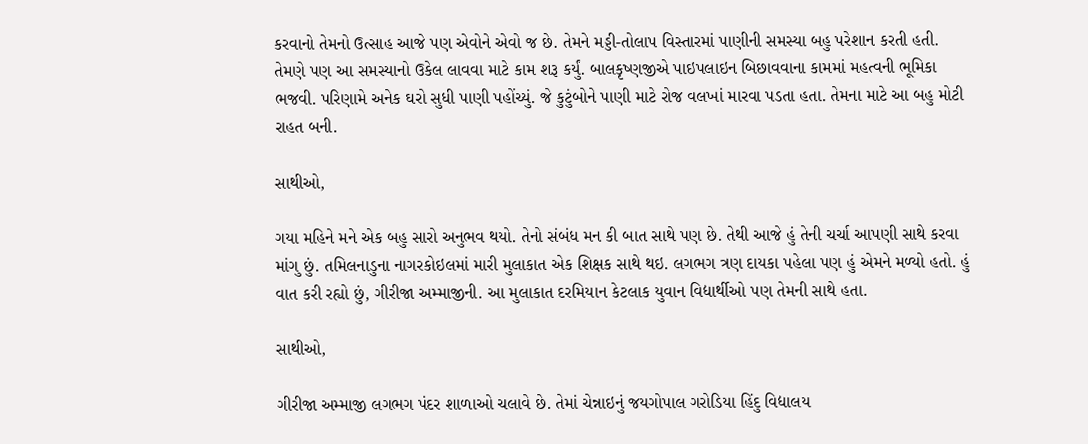કરવાનો તેમનો ઉત્સાહ આજે પણ એવોને એવો જ છે. તેમને મડ્ડી-તોલાપ વિસ્તારમાં પાણીની સમસ્યા બહુ પરેશાન કરતી હતી. તેમણે પણ આ સમસ્યાનો ઉકેલ લાવવા માટે કામ શરૂ કર્યું. બાલકૃષ્ણજીએ પાઇપલાઇન બિછાવવાના કામમાં મહત્વની ભૂમિકા ભજવી. પરિણામે અનેક ઘરો સુધી પાણી પહોંચ્યું. જે કુટુંબોને પાણી માટે રોજ વલખાં મારવા પડતા હતા. તેમના માટે આ બહુ મોટી રાહત બની.

સાથીઓ,

ગયા મહિને મને એક બહુ સારો અનુભવ થયો. તેનો સંબંધ મન કી બાત સાથે પણ છે. તેથી આજે હું તેની ચર્ચા આપણી સાથે કરવા માંગુ છું. તમિલનાડુના નાગરકોઇલમાં મારી મુલાકાત એક શિક્ષક સાથે થઇ. લગભગ ત્રણ દાયકા પહેલા પણ હું એમને મળ્યો હતો. હું વાત કરી રહ્યો છું, ગીરીજા અમ્માજીની. આ મુલાકાત દરમિયાન કેટલાક યુવાન વિદ્યાર્થીઓ પણ તેમની સાથે હતા.

સાથીઓ,

ગીરીજા અમ્માજી લગભગ પંદર શાળાઓ ચલાવે છે. તેમાં ચેન્નાઇનું જયગોપાલ ગરોડિયા હિંદુ વિદ્યાલય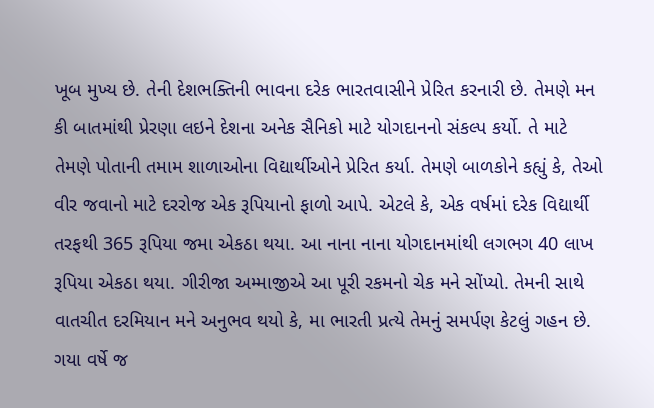ખૂબ મુખ્ય છે. તેની દેશભક્તિની ભાવના દરેક ભારતવાસીને પ્રેરિત કરનારી છે. તેમણે મન કી બાતમાંથી પ્રેરણા લઇને દેશના અનેક સૈનિકો માટે યોગદાનનો સંકલ્પ કર્યો. તે માટે તેમણે પોતાની તમામ શાળાઓના વિદ્યાર્થીઓને પ્રેરિત કર્યા. તેમણે બાળકોને કહ્યું કે, તેઓ વીર જવાનો માટે દરરોજ એક રૂપિયાનો ફાળો આપે. એટલે કે, એક વર્ષમાં દરેક વિદ્યાર્થી તરફથી 365 રૂપિયા જમા એકઠા થયા. આ નાના નાના યોગદાનમાંથી લગભગ 40 લાખ રૂપિયા એકઠા થયા. ગીરીજા અમ્માજીએ આ પૂરી રકમનો ચેક મને સોંપ્યો. તેમની સાથે વાતચીત દરમિયાન મને અનુભવ થયો કે, મા ભારતી પ્રત્યે તેમનું સમર્પણ કેટલું ગહન છે. ગયા વર્ષે જ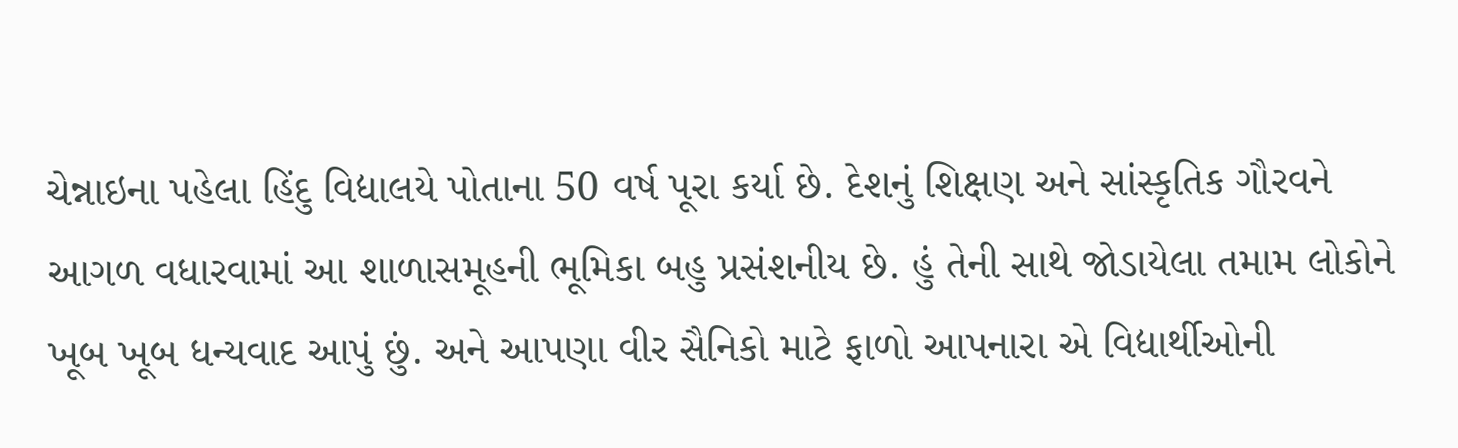ચેન્નાઇના પહેલા હિંદુ વિદ્યાલયે પોતાના 50 વર્ષ પૂરા કર્યા છે. દેશનું શિક્ષણ અને સાંસ્કૃતિક ગૌરવને આગળ વધારવામાં આ શાળાસમૂહની ભૂમિકા બહુ પ્રસંશનીય છે. હું તેની સાથે જોડાયેલા તમામ લોકોને ખૂબ ખૂબ ધન્યવાદ આપું છું. અને આપણા વીર સૈનિકો માટે ફાળો આપનારા એ વિદ્યાર્થીઓની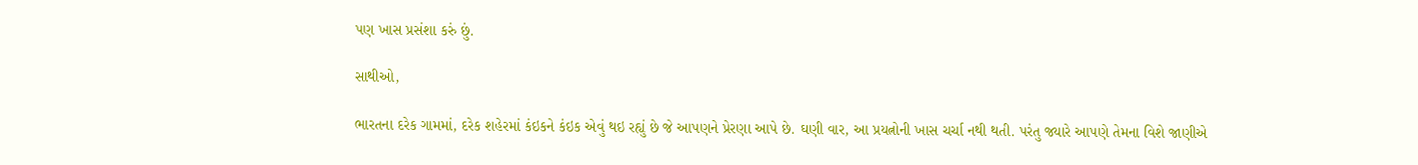પણ ખાસ પ્રસંશા કરું છું.

સાથીઓ,

ભારતના દરેક ગામમાં, દરેક શહેરમાં કંઇકને કંઇક એવું થઇ રહ્યું છે જે આપણને પ્રેરણા આપે છે. ઘણી વાર, આ પ્રયત્નોની ખાસ ચર્ચા નથી થતી. પરંતુ જ્યારે આપણે તેમના વિશે જાણીએ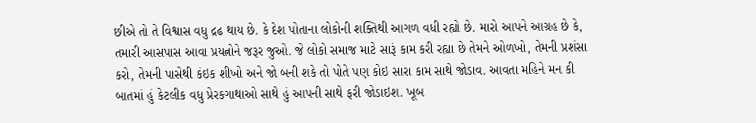છીએ તો તે વિશ્વાસ વધુ દ્રઢ થાય છે. કે દેશ પોતાના લોકોની શક્તિથી આગળ વધી રહ્યો છે. મારો આપને આગ્રહ છે કે, તમારી આસપાસ આવા પ્રયત્નોને જરૂર જુઓ. જે લોકો સમાજ માટે સારૂં કામ કરી રહ્યા છે તેમને ઓળખો, તેમની પ્રશંસા કરો, તેમની પાસેથી કંઇક શીખો અને જો બની શકે તો પોતે પણ કોઇ સારા કામ સાથે જોડાવ. આવતા મહિને મન કી બાતમાં હું કેટલીક વધુ પ્રેરકગાથાઓ સાથે હું આપની સાથે ફરી જોડાઇશ. ખૂબ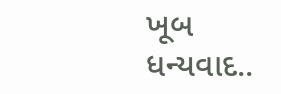ખૂબ ધન્યવાદ..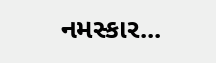નમસ્કાર...